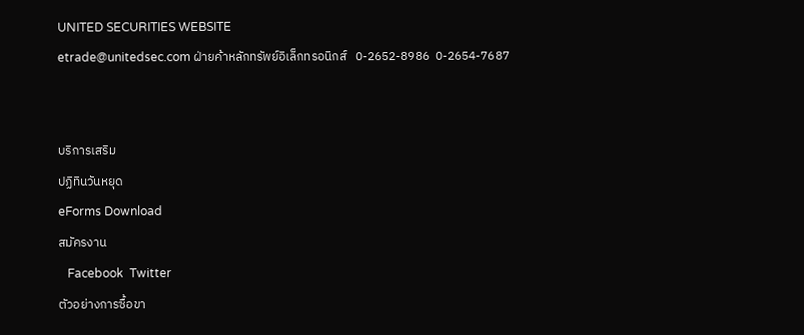UNITED SECURITIES WEBSITE
etrade@unitedsec.com ฝ่ายค้าหลักทรัพย์อิเล็กทรอนิกส์   0-2652-8986  0-2654-7687


บริการเสริม
ปฏิทินวันหยุด
eForms Download
สมัครงาน
   Facebook  Twitter
ตัวอย่างการซื้อขา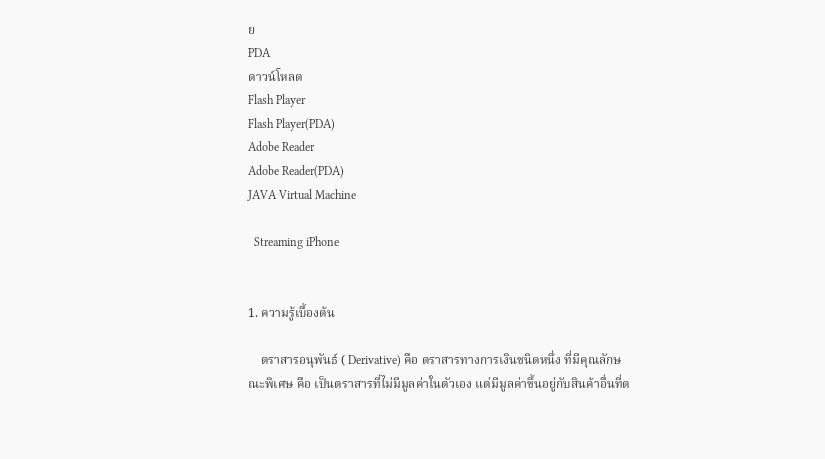ย
PDA
ดาวน์โหลด
Flash Player
Flash Player(PDA)
Adobe Reader
Adobe Reader(PDA)
JAVA Virtual Machine

  Streaming iPhone


1. ความรู้เบื้องต้น

    ตราสารอนุพันธ์ ( Derivative) คือ ตราสารทางการเงินชนิดหนึ่ง ที่มีคุณลักษณะพิเศษ คือ เป็นตราสารที่ไม่มีมูลค่าในตัวเอง แต่มีมูลค่าขึ้นอยู่กับสินค้าอื่นที่ต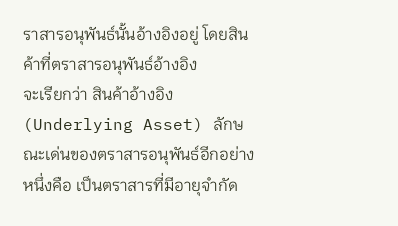ราสารอนุพันธ์นั้นอ้างอิงอยู่ โดยสินค้าที่ตราสารอนุพันธ์อ้างอิง
จะเรียกว่า สินค้าอ้างอิง (Underlying Asset) ลักษณะเด่นของตราสารอนุพันธ์อีกอย่างหนึ่งคือ เป็นตราสารที่มีอายุจำกัด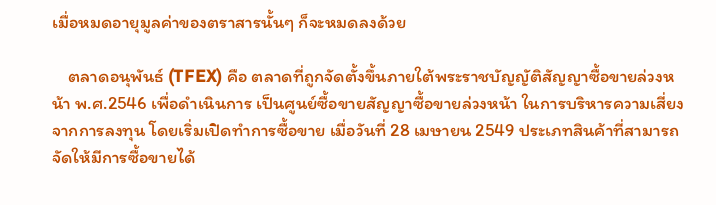เมื่อหมดอายุมูลค่าของตราสารนั้นๆ ก็จะหมดลงด้วย

    ตลาดอนุพันธ์ (TFEX) คือ ตลาดที่ถูกจัดตั้งขึ้นภายใต้พระราชบัญญัติสัญญาซื้อขายล่วงหน้า พ.ศ.2546 เพื่อดำเนินการ เป็นศูนย์ซื้อขายสัญญาซื้อขายล่วงหน้า ในการบริหารความเสี่ยงจากการลงทุน โดยเริ่มเปิดทำการซื้อขาย เมื่อวันที่ 28 เมษายน 2549 ประเภทสินค้าที่สามารถจัดให้มีการซื้อขายได้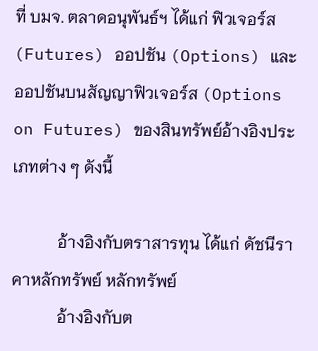ที่ บมจ. ตลาดอนุพันธ์ฯ ได้แก่ ฟิวเจอร์ส (Futures) ออปชัน (Options) และออปชันบนสัญญาฟิวเจอร์ส (Options on Futures) ของสินทรัพย์อ้างอิงประเภทต่าง ๆ ดังนี้

           อ้างอิงกับตราสารทุน ได้แก่ ดัชนีราคาหลักทรัพย์ หลักทรัพย์
           อ้างอิงกับต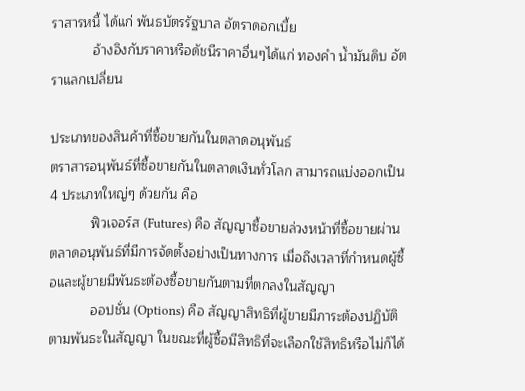ราสารหนี้ ได้แก่ พันธบัตรรัฐบาล อัตราดอกเบี้ย
           อ้างอิงกับราคาหรือดัชนีราคาอื่นๆได้แก่ ทองคำ น้ำมันดิบ อัตราแลกเปลี่ยน

ประเภทของสินค้าที่ซื้อขายกันในตลาดอนุพันธ์
ตราสารอนุพันธ์ที่ซื้อขายกันในตลาดเงินทั่วโลก สามารถแบ่งออกเป็น 4 ประเภทใหญ่ๆ ด้วยกัน คือ
           ฟิวเจอร์ส (Futures) คือ สัญญาซื้อขายล่วงหน้าที่ซื้อขายผ่านตลาดอนุพันธ์ที่มีการจัดตั้งอย่างเป็นทางการ เมื่อถึงเวลาที่กำหนดผู้ซื้อและผู้ขายมีพันธะต้องซื้อขายกันตามที่ตกลงในสัญญา
           ออปชั่น (Options) คือ สัญญาสิทธิที่ผู้ขายมีภาระต้องปฏิบัติตามพันธะในสัญญา ในขณะที่ผู้ซื้อมีสิทธิที่จะเลือกใช้สิทธิหรือไม่ก็ได้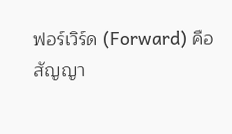ฟอร์เวิร์ด (Forward) คือ สัญญา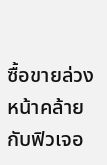ซื้อขายล่วงหน้าคล้ายกับฟิวเจอ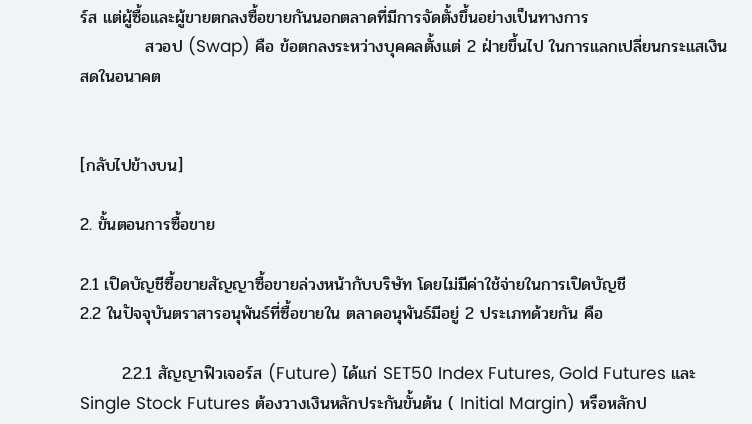ร์ส แต่ผู้ซื้อและผู้ขายตกลงซื้อขายกันนอกตลาดที่มีการจัดตั้งขึ้นอย่างเป็นทางการ
           สวอป (Swap) คือ ข้อตกลงระหว่างบุคคลตั้งแต่ 2 ฝ่ายขึ้นไป ในการแลกเปลี่ยนกระแสเงินสดในอนาคต


[กลับไปข้างบน]

2. ขั้นตอนการซื้อขาย

2.1 เปิดบัญชีซื้อขายสัญญาซื้อขายล่วงหน้ากับบริษัท โดยไม่มีค่าใช้จ่ายในการเปิดบัญชี
2.2 ในปัจจุบันตราสารอนุพันธ์ที่ซื้อขายใน ตลาดอนุพันธ์มีอยู่ 2 ประเภทด้วยกัน คือ

       2.2.1 สัญญาฟิวเจอร์ส (Future) ได้แก่ SET50 Index Futures, Gold Futures และ Single Stock Futures ต้องวางเงินหลักประกันขั้นต้น ( Initial Margin) หรือหลักป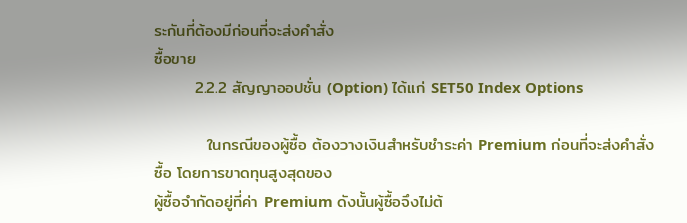ระกันที่ต้องมีก่อนที่จะส่งคำสั่ง
ซื้อขาย
       2.2.2 สัญญาออปชั่น (Option) ได้แก่ SET50 Index Options

         ในกรณีของผู้ซื้อ ต้องวางเงินสำหรับชำระค่า Premium ก่อนที่จะส่งคำสั่งซื้อ โดยการขาดทุนสูงสุดของ
ผู้ซื้อจำกัดอยู่ที่ค่า Premium ดังนั้นผู้ซื้อจึงไม่ต้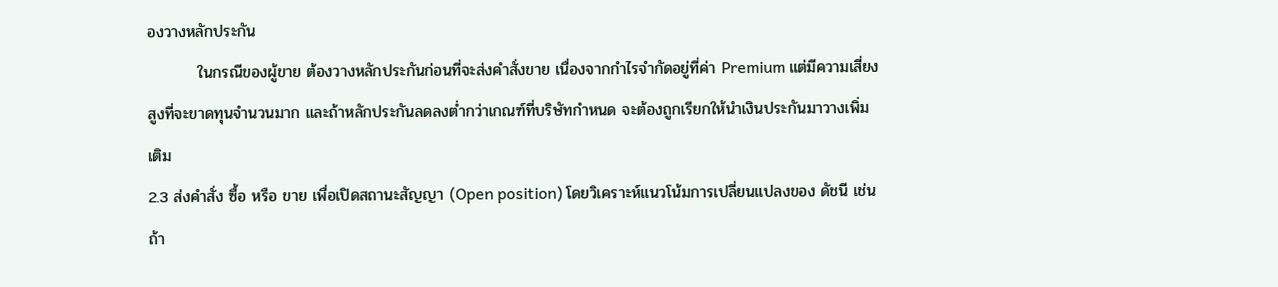องวางหลักประกัน
         ในกรณีของผู้ขาย ต้องวางหลักประกันก่อนที่จะส่งคำสั่งขาย เนื่องจากกำไรจำกัดอยู่ที่ค่า Premium แต่มีความเสี่ยงสูงที่จะขาดทุนจำนวนมาก และถ้าหลักประกันลดลงต่ำกว่าเกณฑ์ที่บริษัทกำหนด จะต้องถูกเรียกให้นำเงินประกันมาวางเพิ่มเติม
2.3 ส่งคำสั่ง ซื้อ หรือ ขาย เพื่อเปิดสถานะสัญญา (Open position) โดยวิเคราะห์แนวโน้มการเปลี่ยนแปลงของ ดัชนี เช่น ถ้า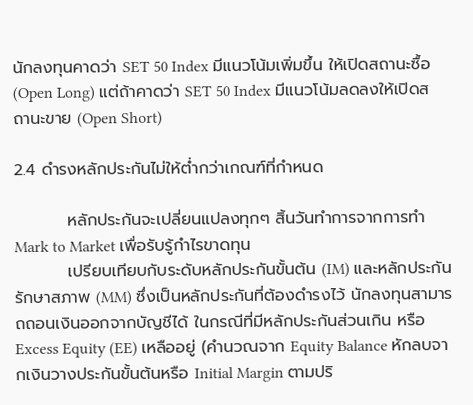นักลงทุนคาดว่า SET 50 Index มีแนวโน้มเพิ่มขึ้น ให้เปิดสถานะซื้อ (Open Long) แต่ถ้าคาดว่า SET 50 Index มีแนวโน้มลดลงให้เปิดสถานะขาย (Open Short)

2.4 ดำรงหลักประกันไม่ให้ต่ำกว่าเกณฑ์ที่กำหนด

         หลักประกันจะเปลี่ยนแปลงทุกๆ สิ้นวันทำการจากการทำ Mark to Market เพื่อรับรู้กำไรขาดทุน
         เปรียบเทียบกับระดับหลักประกันขั้นต้น (IM) และหลักประกันรักษาสภาพ (MM) ซึ่งเป็นหลักประกันที่ต้องดำรงไว้ นักลงทุนสามารถถอนเงินออกจากบัญชีได้ ในกรณีที่มีหลักประกันส่วนเกิน หรือ Excess Equity (EE) เหลืออยู่ (คำนวณจาก Equity Balance หักลบจากเงินวางประกันขั้นต้นหรือ Initial Margin ตามปริ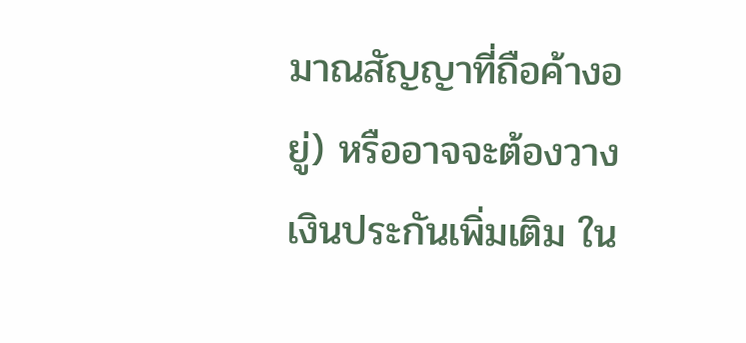มาณสัญญาที่ถือค้างอยู่) หรืออาจจะต้องวางเงินประกันเพิ่มเติม ใน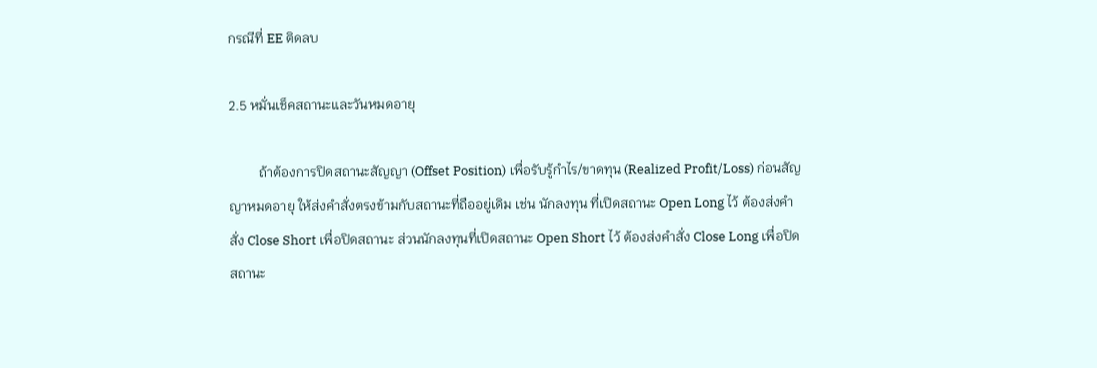กรณีที่ EE ติดลบ

2.5 หมั่นเช็คสถานะและวันหมดอายุ

         ถ้าต้องการปิดสถานะสัญญา (Offset Position) เพื่อรับรู้กำไร/ขาดทุน (Realized Profit/Loss) ก่อนสัญญาหมดอายุ ให้ส่งคำสั่งตรงข้ามกับสถานะที่ถืออยู่เดิม เช่น นักลงทุน ที่เปิดสถานะ Open Long ไว้ ต้องส่งคำสั่ง Close Short เพื่อปิดสถานะ ส่วนนักลงทุนที่เปิดสถานะ Open Short ไว้ ต้องส่งคำสั่ง Close Long เพื่อปิดสถานะ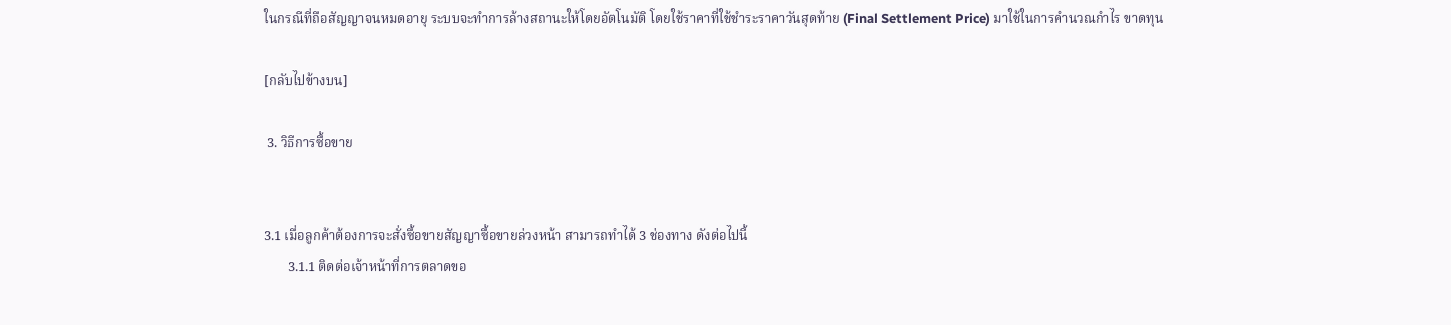ในกรณีที่ถือสัญญาจนหมดอายุ ระบบจะทำการล้างสถานะให้โดยอัตโนมัติ โดยใช้ราคาที่ใช้ชำระราคาวันสุดท้าย (Final Settlement Price) มาใช้ในการคำนวณกำไร ขาดทุน

[กลับไปข้างบน]

 3. วิธีการซื้อขาย


3.1 เมื่อลูกค้าต้องการจะสั่งซื้อขายสัญญาซื้อขายล่วงหน้า สามารถทำได้ 3 ช่องทาง ดังต่อไปนี้
       3.1.1 ติดต่อเจ้าหน้าที่การตลาดขอ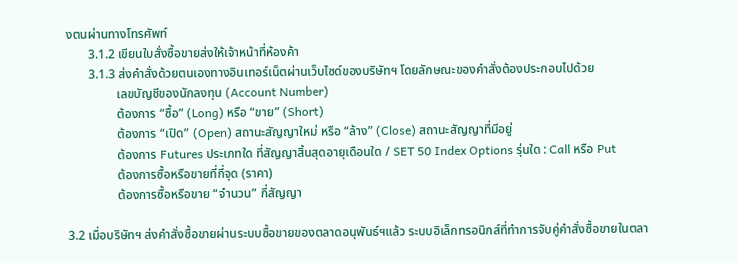งตนผ่านทางโทรศัพท์
       3.1.2 เขียนใบสั่งซื้อขายส่งให้เจ้าหน้าที่ห้องค้า
       3.1.3 ส่งคำสั่งด้วยตนเองทางอินเทอร์เน็ตผ่านเว็บไซด์ของบริษัทฯ โดยลักษณะของคำสั่งต้องประกอบไปด้วย
                เลขบัญชีของนักลงทุน (Account Number)
                ต้องการ “ซื้อ” (Long) หรือ “ขาย” (Short)
                ต้องการ “เปิด” (Open) สถานะสัญญาใหม่ หรือ “ล้าง” (Close) สถานะสัญญาที่มีอยู่
                ต้องการ Futures ประเภทใด ที่สัญญาสิ้นสุดอายุเดือนใด / SET 50 Index Options รุ่นใด : Call หรือ Put
                ต้องการซื้อหรือขายที่กี่จุด (ราคา)
                ต้องการซื้อหรือขาย “จำนวน” กี่สัญญา

3.2 เมื่อบริษัทฯ ส่งคำสั่งซื้อขายผ่านระบบซื้อขายของตลาดอนุพันธ์ฯแล้ว ระบบอิเล็กทรอนิกส์ที่ทำการจับคู่คำสั่งซื้อขายในตลา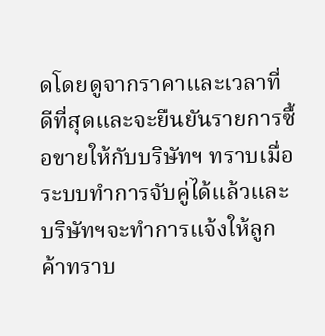ดโดยดูจากราคาและเวลาที่ดีที่สุดและจะยืนยันรายการซื้อขายให้กับบริษัทฯ ทราบเมื่อระบบทำการจับคู่ได้แล้วและบริษัทฯจะทำการแจ้งให้ลูกค้าทราบ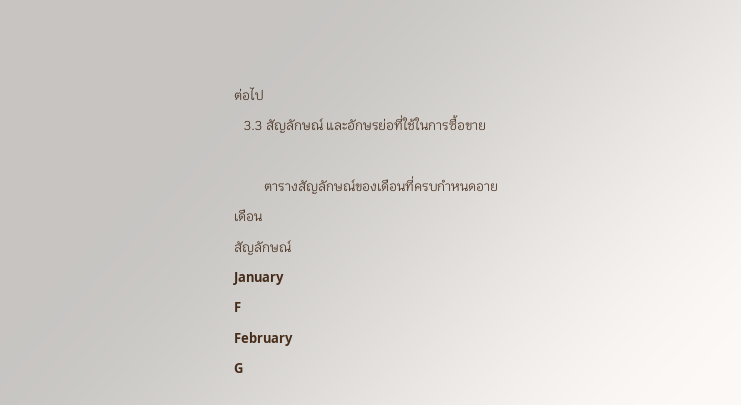ต่อไป
   3.3 สัญลักษณ์ และอักษรย่อที่ใช้ในการซื้อขาย

         ตารางสัญลักษณ์ของเดือนที่ครบกำหนดอาย
เดือน
สัญลักษณ์
January
F
February
G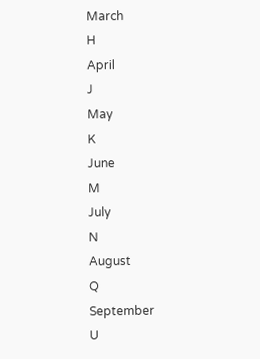March
H
April
J
May
K
June
M
July
N
August
Q
September
U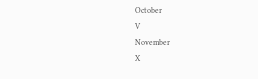October
V
November
X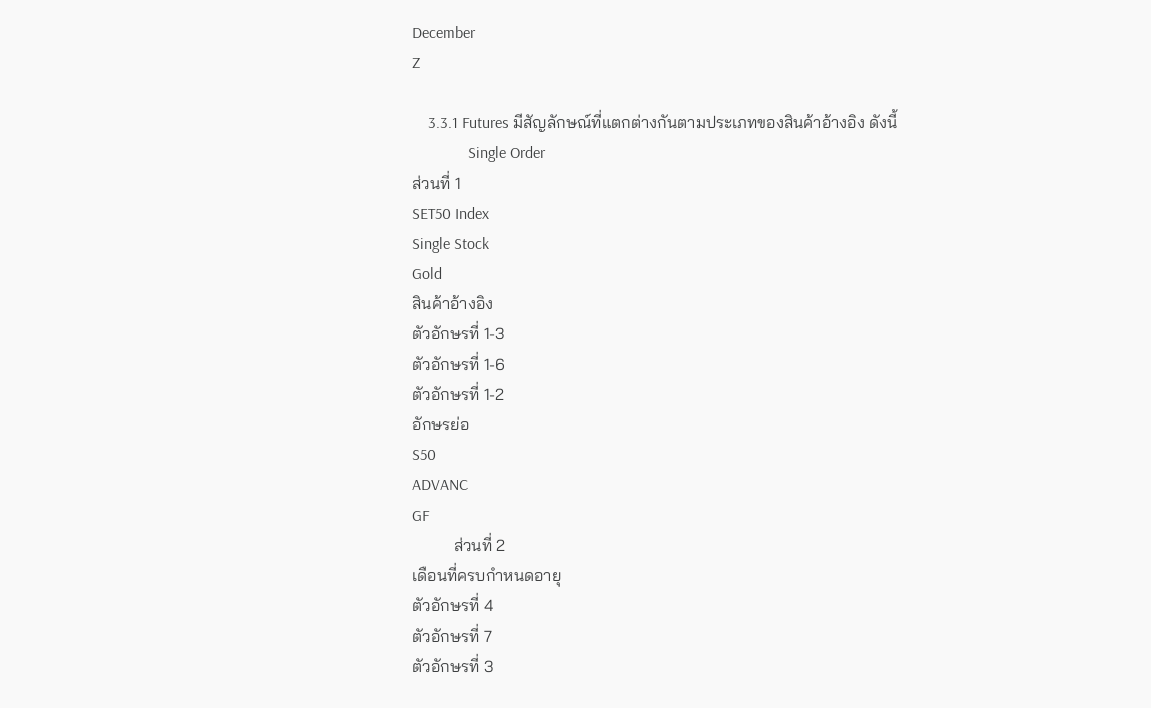December
Z

    3.3.1 Futures มีสัญลักษณ์ที่แตกต่างกันตามประเภทของสินค้าอ้างอิง ดังนี้
              Single Order
ส่วนที่ 1
SET50 Index
Single Stock
Gold
สินค้าอ้างอิง
ตัวอักษรที่ 1-3
ตัวอักษรที่ 1-6
ตัวอักษรที่ 1-2
อักษรย่อ
S50
ADVANC
GF
          ส่วนที่ 2
เดือนที่ครบกำหนดอายุ
ตัวอักษรที่ 4
ตัวอักษรที่ 7
ตัวอักษรที่ 3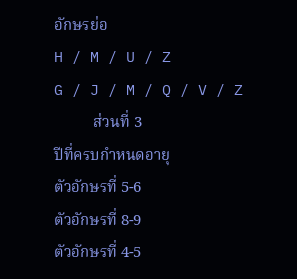อักษรย่อ
H / M / U / Z
G / J / M / Q / V / Z
          ส่วนที่ 3
ปีที่ครบกำหนดอายุ
ตัวอักษรที่ 5-6
ตัวอักษรที่ 8-9
ตัวอักษรที่ 4-5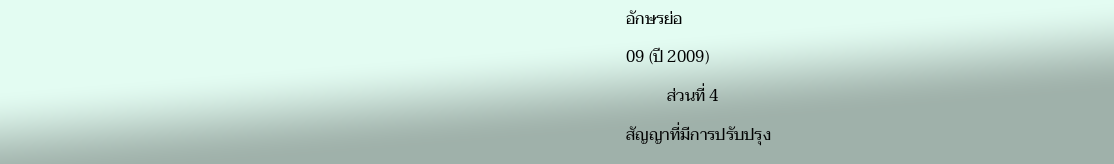อักษรย่อ
09 (ปี 2009)
          ส่วนที่ 4
สัญญาที่มีการปรับปรุง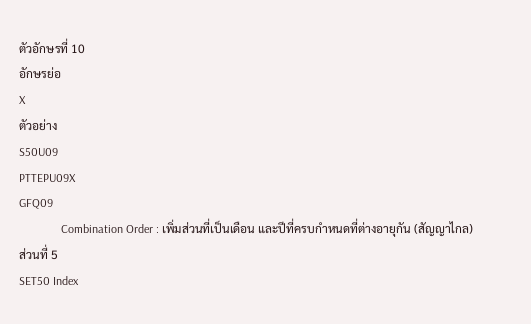ตัวอักษรที่ 10
อักษรย่อ
X
ตัวอย่าง
S50U09
PTTEPU09X
GFQ09
              Combination Order : เพิ่มส่วนที่เป็นเดือน และปีที่ครบกำหนดที่ต่างอายุกัน (สัญญาไกล)
ส่วนที่ 5
SET50 Index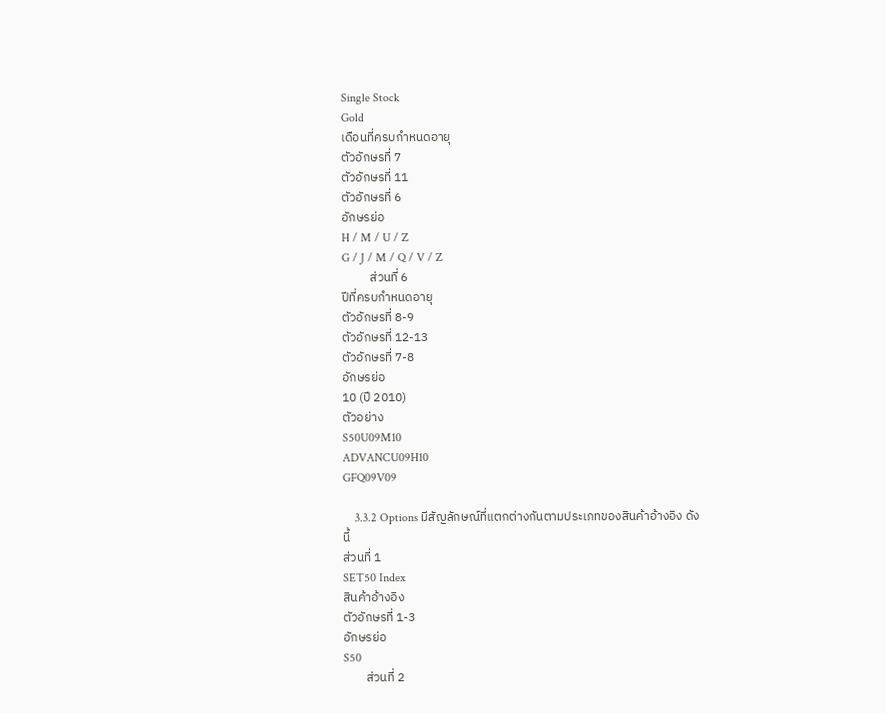Single Stock
Gold
เดือนที่ครบกำหนดอายุ
ตัวอักษรที่ 7
ตัวอักษรที่ 11
ตัวอักษรที่ 6
อักษรย่อ
H / M / U / Z
G / J / M / Q / V / Z
          ส่วนที่ 6
ปีที่ครบกำหนดอายุ
ตัวอักษรที่ 8-9
ตัวอักษรที่ 12-13
ตัวอักษรที่ 7-8
อักษรย่อ
10 (ปี 2010)
ตัวอย่าง
S50U09M10
ADVANCU09H10
GFQ09V09

    3.3.2 Options มีสัญลักษณ์ที่แตกต่างกันตามประเภทของสินค้าอ้างอิง ดังนี้
ส่วนที่ 1
SET50 Index
สินค้าอ้างอิง
ตัวอักษรที่ 1-3
อักษรย่อ
S50
        ส่วนที่ 2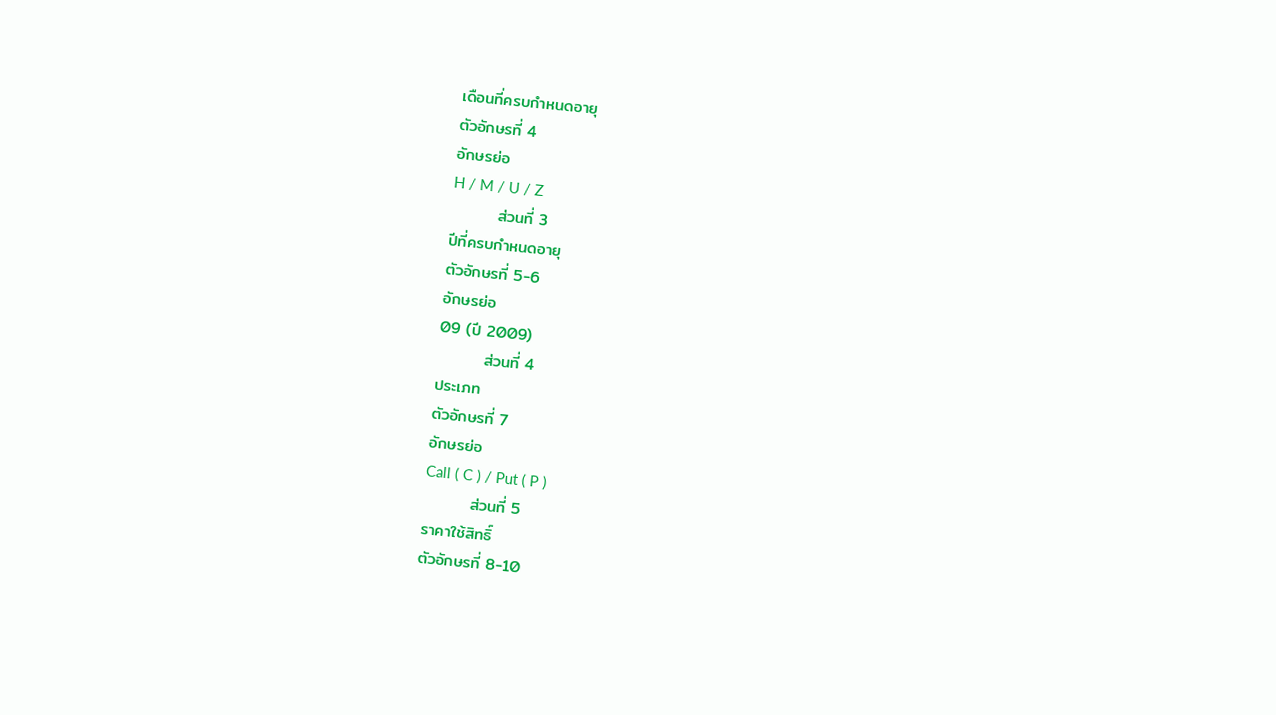เดือนที่ครบกำหนดอายุ
ตัวอักษรที่ 4
อักษรย่อ
H / M / U / Z
        ส่วนที่ 3
ปีที่ครบกำหนดอายุ
ตัวอักษรที่ 5-6
อักษรย่อ
09 (ปี 2009)
        ส่วนที่ 4
ประเภท
ตัวอักษรที่ 7
อักษรย่อ
Call ( C ) / Put ( P )
        ส่วนที่ 5
ราคาใช้สิทธิ์
ตัวอักษรที่ 8-10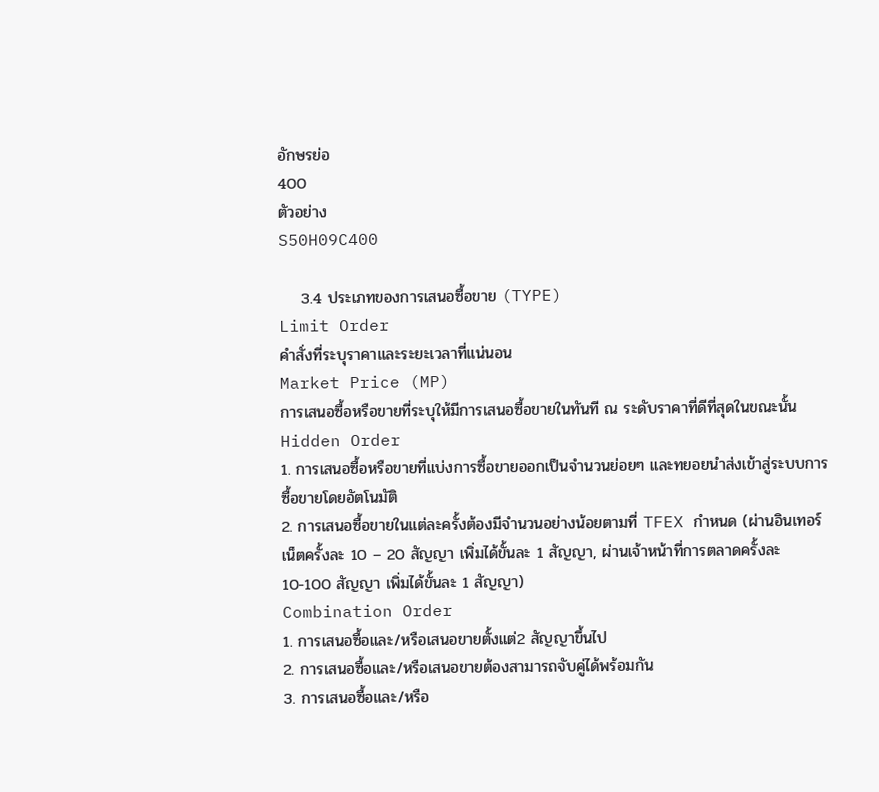อักษรย่อ
400
ตัวอย่าง
S50H09C400

    3.4 ประเภทของการเสนอซื้อขาย (TYPE)
Limit Order
คำสั่งที่ระบุราคาและระยะเวลาที่แน่นอน
Market Price (MP)
การเสนอซื้อหรือขายที่ระบุให้มีการเสนอซื้อขายในทันที ณ ระดับราคาที่ดีที่สุดในขณะนั้น
Hidden Order
1. การเสนอซื้อหรือขายที่แบ่งการซื้อขายออกเป็นจำนวนย่อยๆ และทยอยนำส่งเข้าสู่ระบบการซื้อขายโดยอัตโนมัติ
2. การเสนอซื้อขายในแต่ละครั้งต้องมีจำนวนอย่างน้อยตามที่ TFEX กำหนด (ผ่านอินเทอร์เน็ตครั้งละ 10 – 20 สัญญา เพิ่มได้ขั้นละ 1 สัญญา, ผ่านเจ้าหน้าที่การตลาดครั้งละ
10-100 สัญญา เพิ่มได้ขั้นละ 1 สัญญา)
Combination Order
1. การเสนอซื้อและ/หรือเสนอขายตั้งแต่2 สัญญาขึ้นไป
2. การเสนอซื้อและ/หรือเสนอขายต้องสามารถจับคู่ได้พร้อมกัน
3. การเสนอซื้อและ/หรือ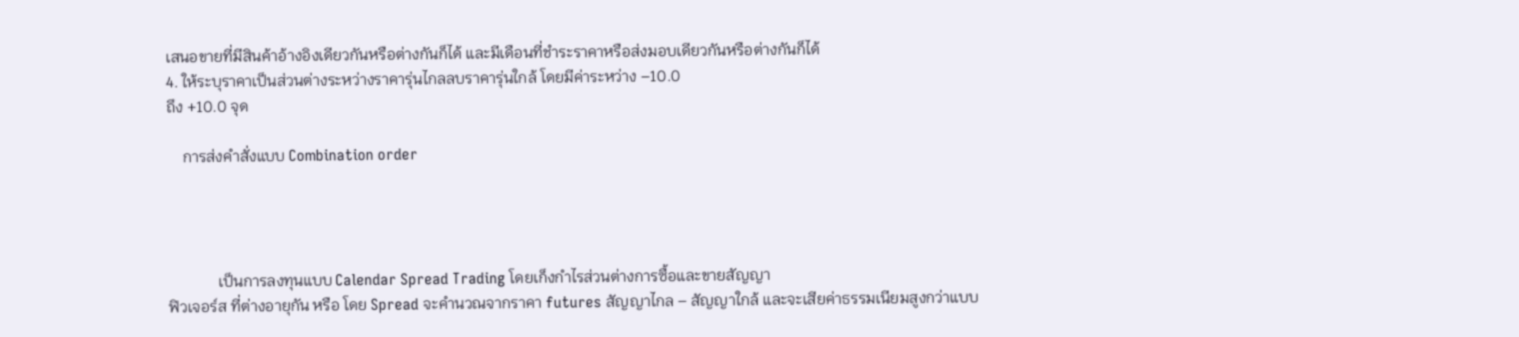เสนอขายที่มีสินค้าอ้างอิงเดียวกันหรือต่างกันก็ได้ และมีเดือนที่ชำระราคาหรือส่งมอบเดียวกันหรือต่างกันก็ได้
4. ให้ระบุราคาเป็นส่วนต่างระหว่างราคารุ่นไกลลบราคารุ่นใกล้ โดยมีค่าระหว่าง –10.0
ถึง +10.0 จุด

    การส่งคำสั่งแบบ Combination order




             เป็นการลงทุนแบบ Calendar Spread Trading โดยเก็งกำไรส่วนต่างการซื้อและขายสัญญา
ฟิวเจอร์ส ที่ต่างอายุกัน หรือ โดย Spread จะคำนวณจากราคา futures สัญญาไกล – สัญญาใกล้ และจะเสียค่าธรรมเนียมสูงกว่าแบบ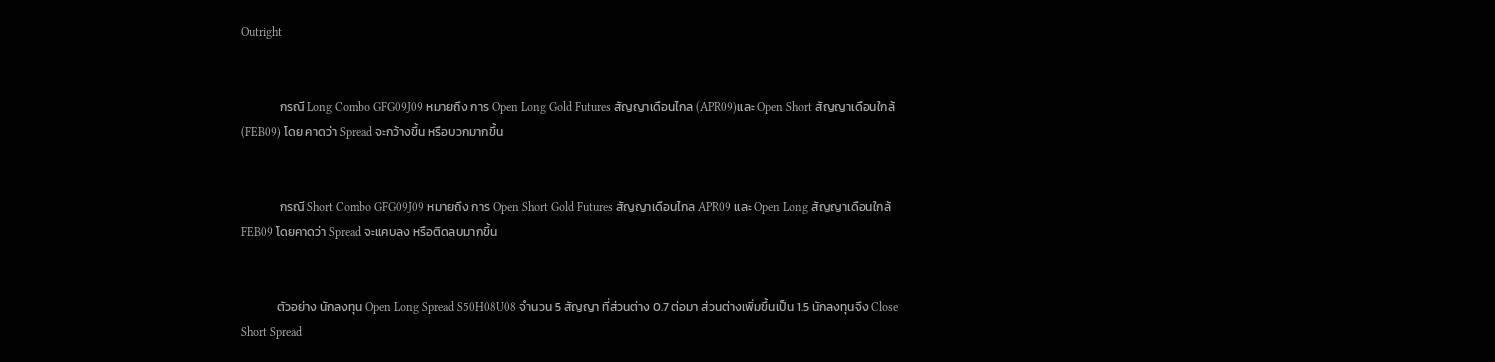Outright


              กรณี Long Combo GFG09J09 หมายถึง การ Open Long Gold Futures สัญญาเดือนไกล (APR09)และ Open Short สัญญาเดือนใกล้ (FEB09) โดย คาดว่า Spread จะกว้างขึ้น หรือบวกมากขึ้น


              กรณี Short Combo GFG09J09 หมายถึง การ Open Short Gold Futures สัญญาเดือนไกล APR09 และ Open Long สัญญาเดือนใกล้ FEB09 โดยคาดว่า Spread จะแคบลง หรือติดลบมากขึ้น


             ตัวอย่าง นักลงทุน Open Long Spread S50H08U08 จำนวน 5 สัญญา ที่ส่วนต่าง 0.7 ต่อมา ส่วนต่างเพิ่มขึ้นเป็น 1.5 นักลงทุนจึง Close Short Spread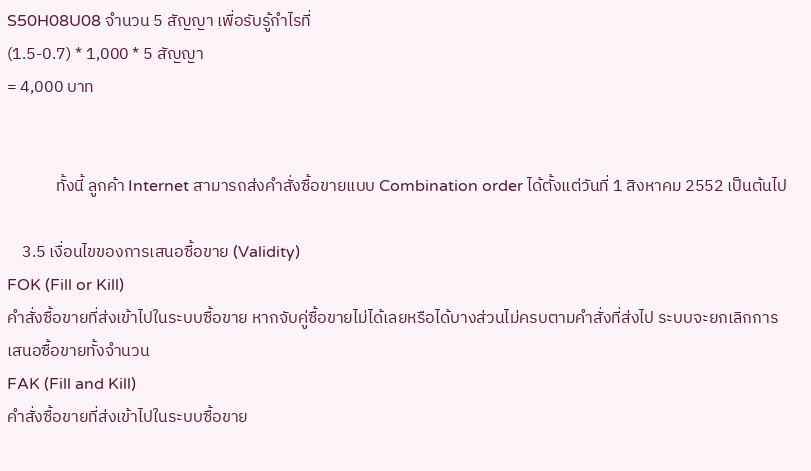S50H08U08 จำนวน 5 สัญญา เพื่อรับรู้กำไรที่
(1.5-0.7) * 1,000 * 5 สัญญา
= 4,000 บาท


             ทั้งนี้ ลูกค้า Internet สามารถส่งคำสั่งซื้อขายแบบ Combination order ได้ตั้งแต่วันที่ 1 สิงหาคม 2552 เป็นต้นไป

    3.5 เงื่อนไขของการเสนอซื้อขาย (Validity)
FOK (Fill or Kill)
คำสั่งซื้อขายที่ส่งเข้าไปในระบบซื้อขาย หากจับคู่ซื้อขายไม่ได้เลยหรือได้บางส่วนไม่ครบตามคำสั่งที่ส่งไป ระบบจะยกเลิกการเสนอซื้อขายทั้งจำนวน
FAK (Fill and Kill)
คำสั่งซื้อขายที่ส่งเข้าไปในระบบซื้อขาย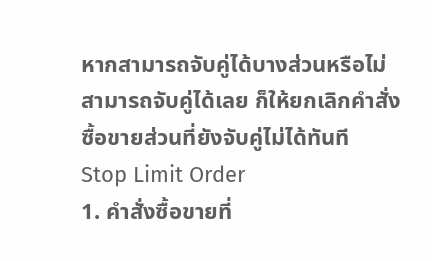หากสามารถจับคู่ได้บางส่วนหรือไม่ สามารถจับคู่ได้เลย ก็ให้ยกเลิกคำสั่งซื้อขายส่วนที่ยังจับคู่ไม่ได้ทันที
Stop Limit Order
1. คำสั่งซื้อขายที่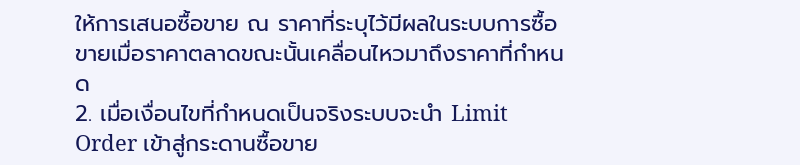ให้การเสนอซื้อขาย ณ ราคาที่ระบุไว้มีผลในระบบการซื้อขายเมื่อราคาตลาดขณะนั้นเคลื่อนไหวมาถึงราคาที่กำหนด
2. เมื่อเงื่อนไขที่กำหนดเป็นจริงระบบจะนำ Limit Order เข้าสู่กระดานซื้อขาย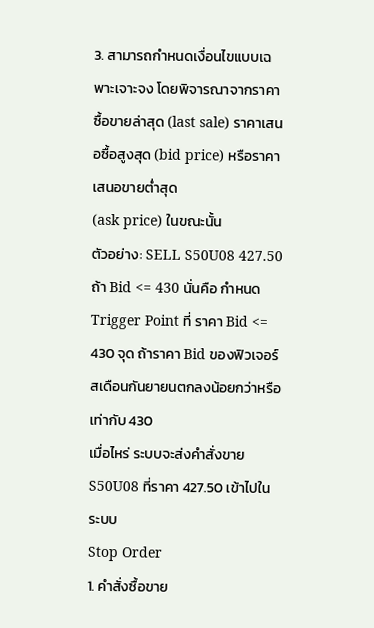3. สามารถกำหนดเงื่อนไขแบบเฉพาะเจาะจง โดยพิจารณาจากราคาซื้อขายล่าสุด (last sale) ราคาเสนอซื้อสูงสุด (bid price) หรือราคาเสนอขายต่ำสุด
(ask price) ในขณะนั้น
ตัวอย่าง: SELL S50U08 427.50 ถ้า Bid <= 430 นั่นคือ กำหนด Trigger Point ที่ ราคา Bid <= 430 จุด ถ้าราคา Bid ของฟิวเจอร์สเดือนกันยายนตกลงน้อยกว่าหรือ เท่ากับ 430
เมื่อไหร่ ระบบจะส่งคำสั่งขาย S50U08 ที่ราคา 427.50 เข้าไปในระบบ
Stop Order
1. คำสั่งซื้อขาย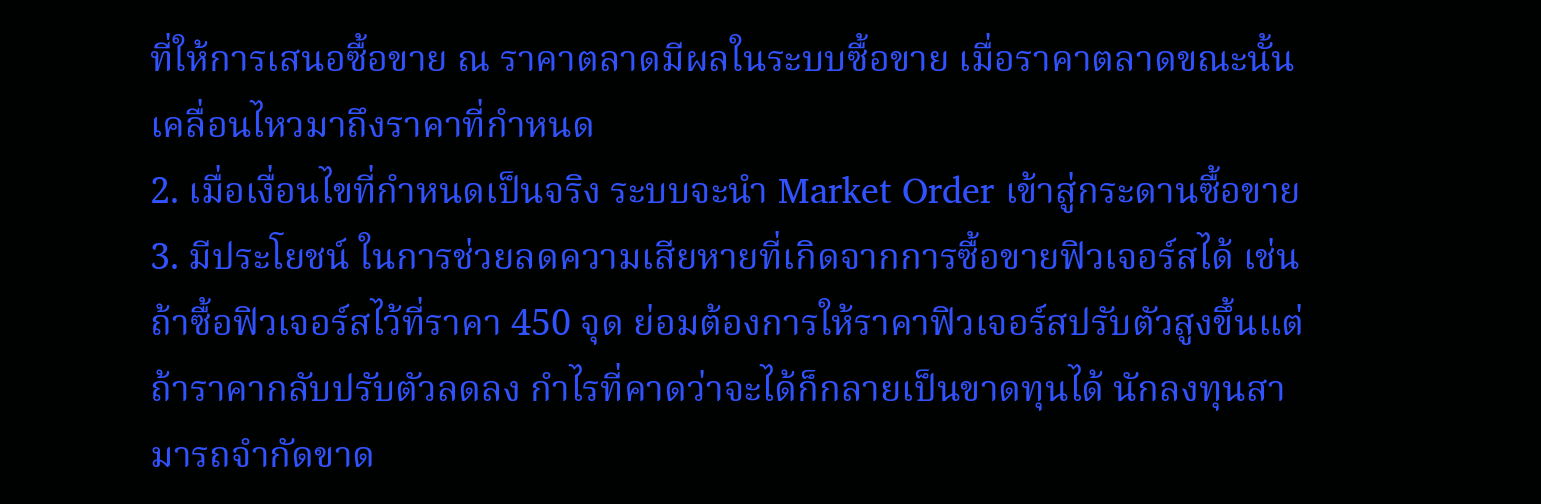ที่ให้การเสนอซื้อขาย ณ ราคาตลาดมีผลในระบบซื้อขาย เมื่อราคาตลาดขณะนั้นเคลื่อนไหวมาถึงราคาที่กำหนด
2. เมื่อเงื่อนไขที่กำหนดเป็นจริง ระบบจะนำ Market Order เข้าสู่กระดานซื้อขาย
3. มีประโยชน์ ในการช่วยลดความเสียหายที่เกิดจากการซื้อขายฟิวเจอร์สได้ เช่น ถ้าซื้อฟิวเจอร์สไว้ที่ราคา 450 จุด ย่อมต้องการให้ราคาฟิวเจอร์สปรับตัวสูงขึ้นแต่ถ้าราคากลับปรับตัวลดลง กำไรที่คาดว่าจะได้ก็กลายเป็นขาดทุนได้ นักลงทุนสามารถจำกัดขาด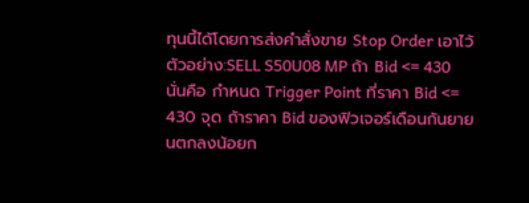ทุนนี้ได้โดยการส่งคำสั่งขาย Stop Order เอาไว้
ตัวอย่าง:SELL S50U08 MP ถ้า Bid <= 430 นั่นคือ กำหนด Trigger Point ที่ราคา Bid <= 430 จุด ถ้าราคา Bid ของฟิวเจอร์เดือนกันยายนตกลงน้อยก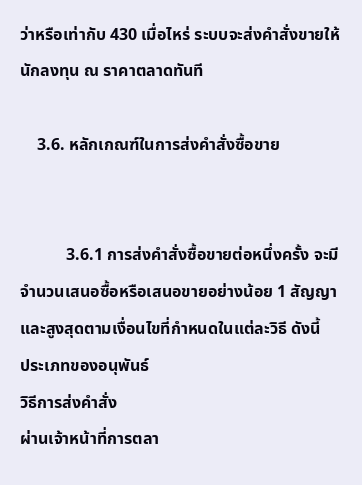ว่าหรือเท่ากับ 430 เมื่อไหร่ ระบบจะส่งคำสั่งขายให้นักลงทุน ณ ราคาตลาดทันที

    3.6. หลักเกณฑ์ในการส่งคำสั่งซื้อขาย


           3.6.1 การส่งคำสั่งซื้อขายต่อหนึ่งครั้ง จะมีจำนวนเสนอซื้อหรือเสนอขายอย่างน้อย 1 สัญญา และสูงสุดตามเงื่อนไขที่กำหนดในแต่ละวิธี ดังนี้
ประเภทของอนุพันธ์
วิธีการส่งคำสั่ง
ผ่านเจ้าหน้าที่การตลา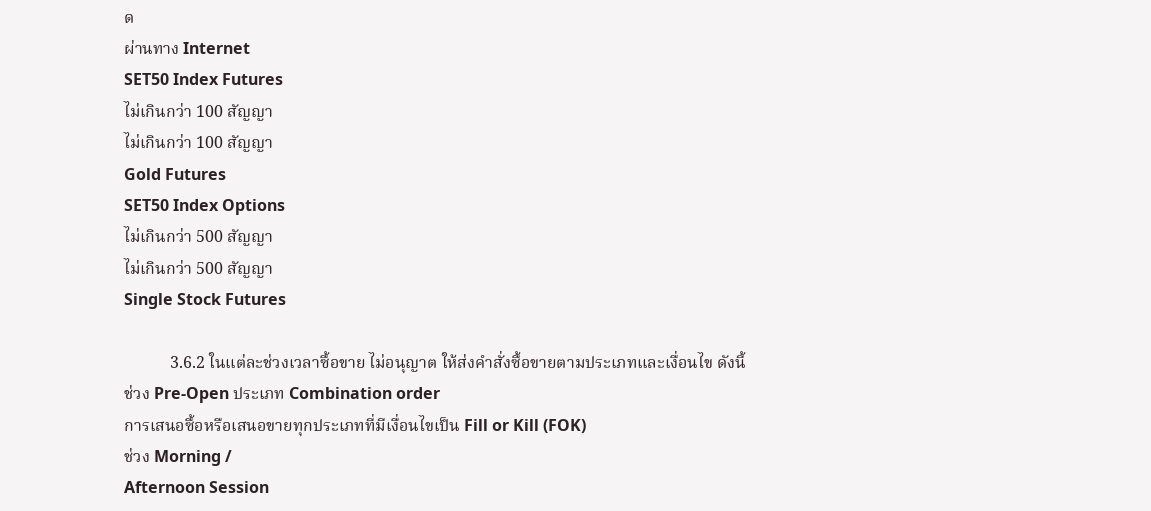ด
ผ่านทาง Internet
SET50 Index Futures
ไม่เกินกว่า 100 สัญญา
ไม่เกินกว่า 100 สัญญา
Gold Futures
SET50 Index Options
ไม่เกินกว่า 500 สัญญา
ไม่เกินกว่า 500 สัญญา
Single Stock Futures

           3.6.2 ในแต่ละช่วงเวลาซื้อขาย ไม่อนุญาต ให้ส่งคำสั่งซื้อขายตามประเภทและเงื่อนไข ดังนี้
ช่วง Pre-Open ประเภท Combination order
การเสนอซื้อหรือเสนอขายทุกประเภทที่มีเงื่อนไขเป็น Fill or Kill (FOK)
ช่วง Morning /
Afternoon Session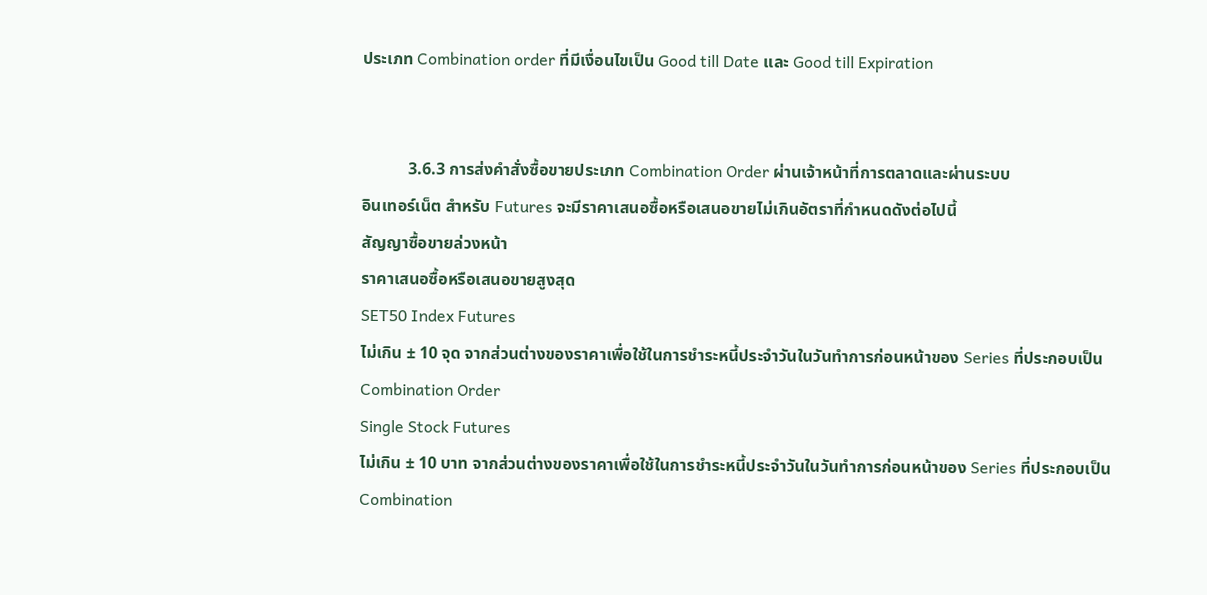ประเภท Combination order ที่มีเงื่อนไขเป็น Good till Date และ Good till Expiration


           3.6.3 การส่งคำสั่งซื้อขายประเภท Combination Order ผ่านเจ้าหน้าที่การตลาดและผ่านระบบ
อินเทอร์เน็ต สำหรับ Futures จะมีราคาเสนอซื้อหรือเสนอขายไม่เกินอัตราที่กำหนดดังต่อไปนี้
สัญญาซื้อขายล่วงหน้า
ราคาเสนอซื้อหรือเสนอขายสูงสุด
SET50 Index Futures
ไม่เกิน ± 10 จุด จากส่วนต่างของราคาเพื่อใช้ในการชำระหนี้ประจำวันในวันทำการก่อนหน้าของ Series ที่ประกอบเป็น Combination Order
Single Stock Futures
ไม่เกิน ± 10 บาท จากส่วนต่างของราคาเพื่อใช้ในการชำระหนี้ประจำวันในวันทำการก่อนหน้าของ Series ที่ประกอบเป็น Combination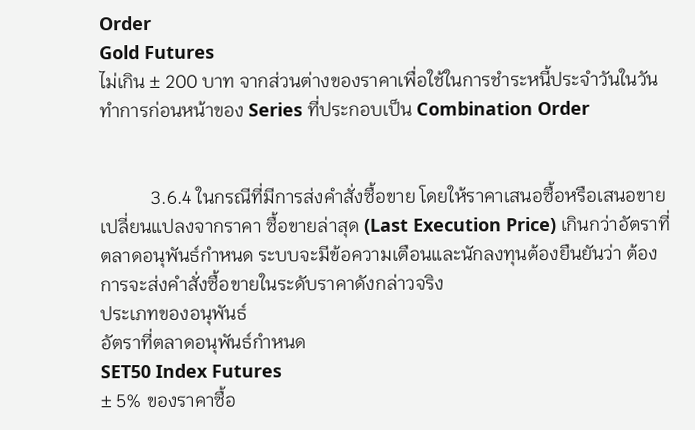Order
Gold Futures
ไม่เกิน ± 200 บาท จากส่วนต่างของราคาเพื่อใช้ในการชำระหนี้ประจำวันในวันทำการก่อนหน้าของ Series ที่ประกอบเป็น Combination Order


           3.6.4 ในกรณีที่มีการส่งคำสั่งซื้อขาย โดยให้ราคาเสนอซื้อหรือเสนอขายเปลี่ยนแปลงจากราคา ซื้อขายล่าสุด (Last Execution Price) เกินกว่าอัตราที่ตลาดอนุพันธ์กำหนด ระบบจะมีข้อความเตือนและนักลงทุนต้องยืนยันว่า ต้องการจะส่งคำสั่งซื้อขายในระดับราคาดังกล่าวจริง
ประเภทของอนุพันธ์
อัตราที่ตลาดอนุพันธ์กำหนด
SET50 Index Futures
± 5% ของราคาซื้อ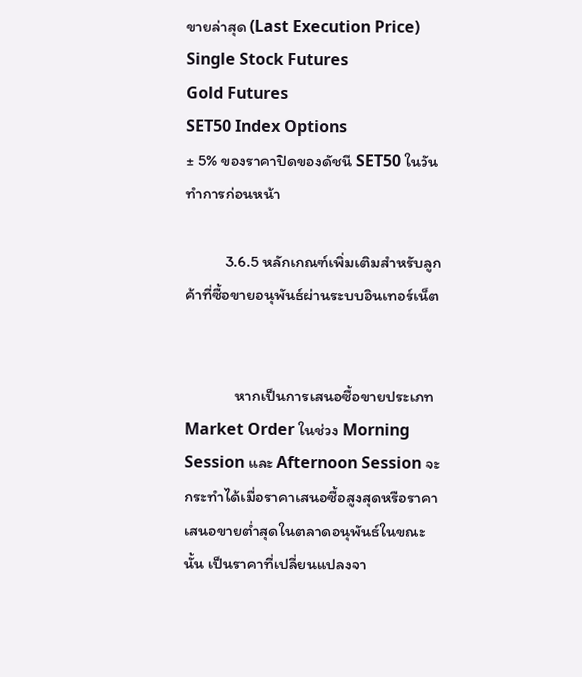ขายล่าสุด (Last Execution Price)
Single Stock Futures
Gold Futures
SET50 Index Options
± 5% ของราคาปิดของดัชนี SET50 ในวันทำการก่อนหน้า

           3.6.5 หลักเกณฑ์เพิ่มเติมสำหรับลูกค้าที่ซื้อขายอนุพันธ์ผ่านระบบอินเทอร์เน็ต


              หากเป็นการเสนอซื้อขายประเภท Market Order ในช่วง Morning Session และ Afternoon Session จะกระทำได้เมื่อราคาเสนอซื้อสูงสุดหรือราคาเสนอขายต่ำสุดในตลาดอนุพันธ์ในขณะนั้น เป็นราคาที่เปลี่ยนแปลงจา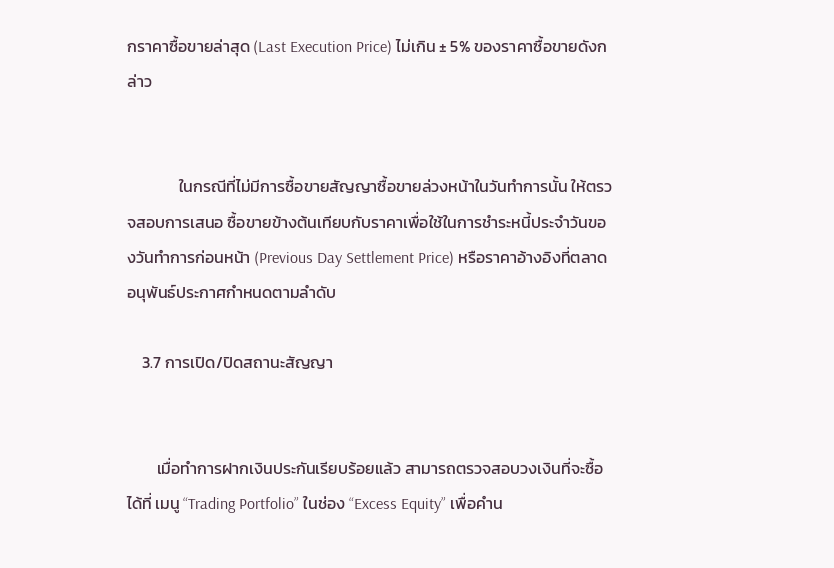กราคาซื้อขายล่าสุด (Last Execution Price) ไม่เกิน ± 5% ของราคาซื้อขายดังกล่าว


              ในกรณีที่ไม่มีการซื้อขายสัญญาซื้อขายล่วงหน้าในวันทำการนั้น ให้ตรวจสอบการเสนอ ซื้อขายข้างต้นเทียบกับราคาเพื่อใช้ในการชำระหนี้ประจำวันของวันทำการก่อนหน้า (Previous Day Settlement Price) หรือราคาอ้างอิงที่ตลาดอนุพันธ์ประกาศกำหนดตามลำดับ

    3.7 การเปิด/ปิดสถานะสัญญา


        เมื่อทำการฝากเงินประกันเรียบร้อยแล้ว สามารถตรวจสอบวงเงินที่จะซื้อได้ที่ เมนู “Trading Portfolio” ในช่อง “Excess Equity” เพื่อคำน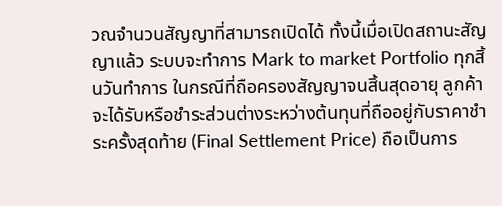วณจำนวนสัญญาที่สามารถเปิดได้ ทั้งนี้เมื่อเปิดสถานะสัญญาแล้ว ระบบจะทำการ Mark to market Portfolio ทุกสิ้นวันทำการ ในกรณีที่ถือครองสัญญาจนสิ้นสุดอายุ ลูกค้าจะได้รับหรือชำระส่วนต่างระหว่างต้นทุนที่ถืออยู่กับราคาชำระครั้งสุดท้าย (Final Settlement Price) ถือเป็นการ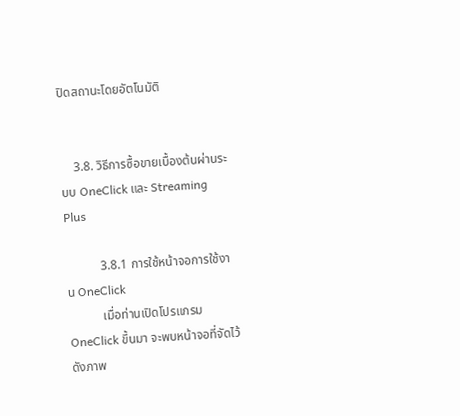ปิดสถานะโดยอัตโนมัติ


    3.8. วิธีการซื้อขายเบื้องต้นผ่านระบบ OneClick และ Streaming Plus

           3.8.1 การใช้หน้าจอการใช้งาน OneClick
           เมื่อท่านเปิดโปรแกรม OneClick ขึ้นมา จะพบหน้าจอที่จัดไว้ ดังภาพ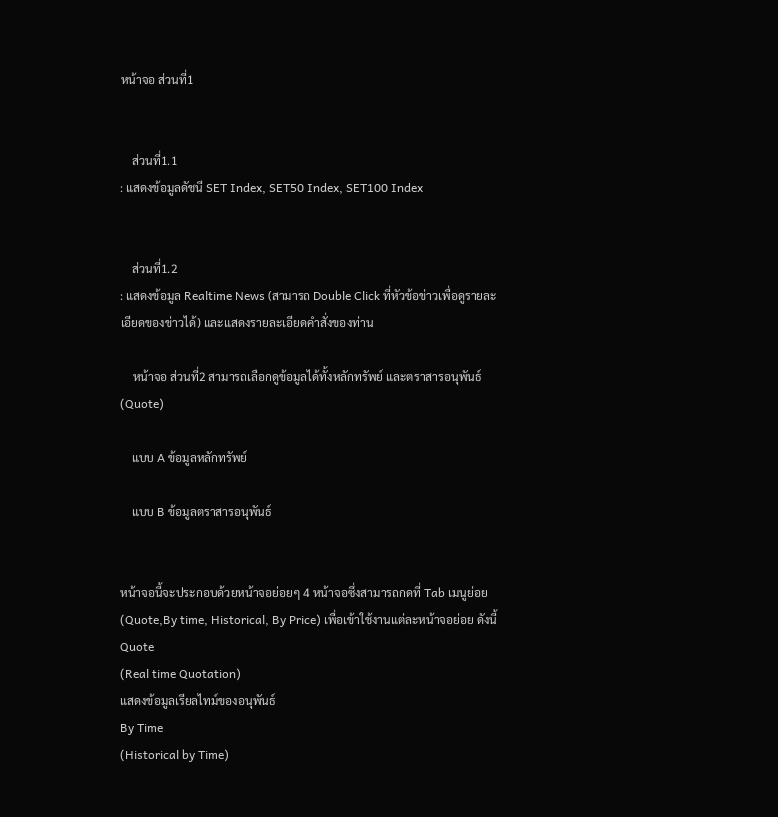หน้าจอ ส่วนที่1


    ส่วนที่1.1
: แสดงข้อมูลดัชนี SET Index, SET50 Index, SET100 Index


    ส่วนที่1.2
: แสดงข้อมูล Realtime News (สามารถ Double Click ที่หัวข้อข่าวเพื่อดูรายละเอียดของข่าวได้) และแสดงรายละเอียดคำสั่งของท่าน

    หน้าจอ ส่วนที่2 สามารถเลือกดูข้อมูลได้ทั้งหลักทรัพย์ และตราสารอนุพันธ์ (Quote)

    แบบ A ข้อมูลหลักทรัพย์

    แบบ B ข้อมูลตราสารอนุพันธ์


หน้าจอนี้จะประกอบด้วยหน้าจอย่อยๆ 4 หน้าจอซึ่งสามารถกดที่ Tab เมนูย่อย (Quote,By time, Historical, By Price) เพื่อเข้าใช้งานแต่ละหน้าจอย่อย ดังนี้
Quote
(Real time Quotation)
แสดงข้อมูลเรียลไทม์ของอนุพันธ์
By Time
(Historical by Time)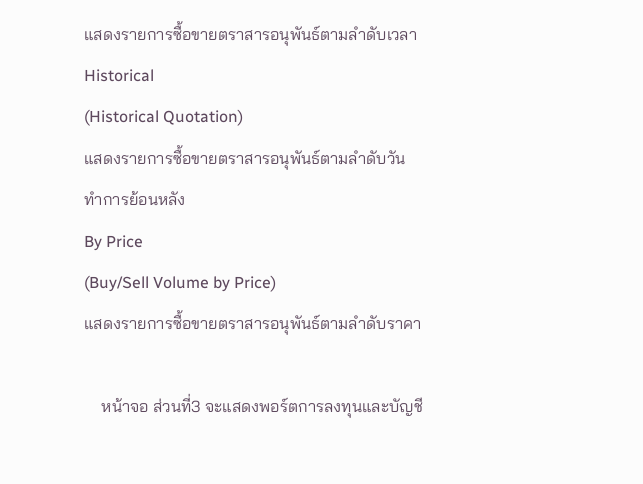แสดงรายการซื้อขายตราสารอนุพันธ์ตามลำดับเวลา
Historical
(Historical Quotation)
แสดงรายการซื้อขายตราสารอนุพันธ์ตามลำดับวันทำการย้อนหลัง
By Price
(Buy/Sell Volume by Price)
แสดงรายการซื้อขายตราสารอนุพันธ์ตามลำดับราคา

    หน้าจอ ส่วนที่3 จะแสดงพอร์ตการลงทุนและบัญชี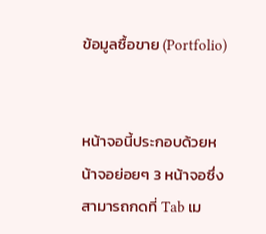ข้อมูลซื้อขาย (Portfolio)


หน้าจอนี้ประกอบด้วยหน้าจอย่อยๆ 3 หน้าจอซึ่งสามารถกดที่ Tab เม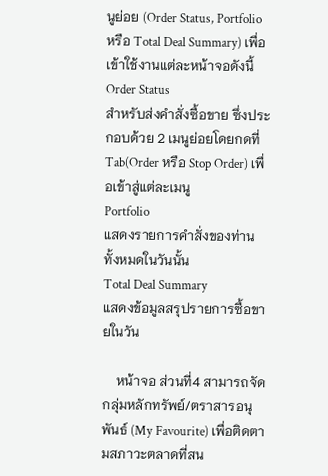นูย่อย (Order Status, Portfolio หรือ Total Deal Summary) เพื่อเข้าใช้งานแต่ละหน้าจอดังนี้
Order Status
สำหรับส่งคำสั่งซื้อขาย ซึ่งประกอบด้วย 2 เมนูย่อยโดยกดที่ Tab(Order หรือ Stop Order) เพื่อเข้าสู่แต่ละเมนู
Portfolio
แสดงรายการคำสั่งของท่านทั้งหมดในวันนั้น
Total Deal Summary
แสดงข้อมูลสรุปรายการซื้อขายในวัน

    หน้าจอ ส่วนที่4 สามารถจัดกลุ่มหลักทรัพย์/ตราสารอนุพันธ์ (My Favourite) เพื่อติดตามสภาวะตลาดที่สน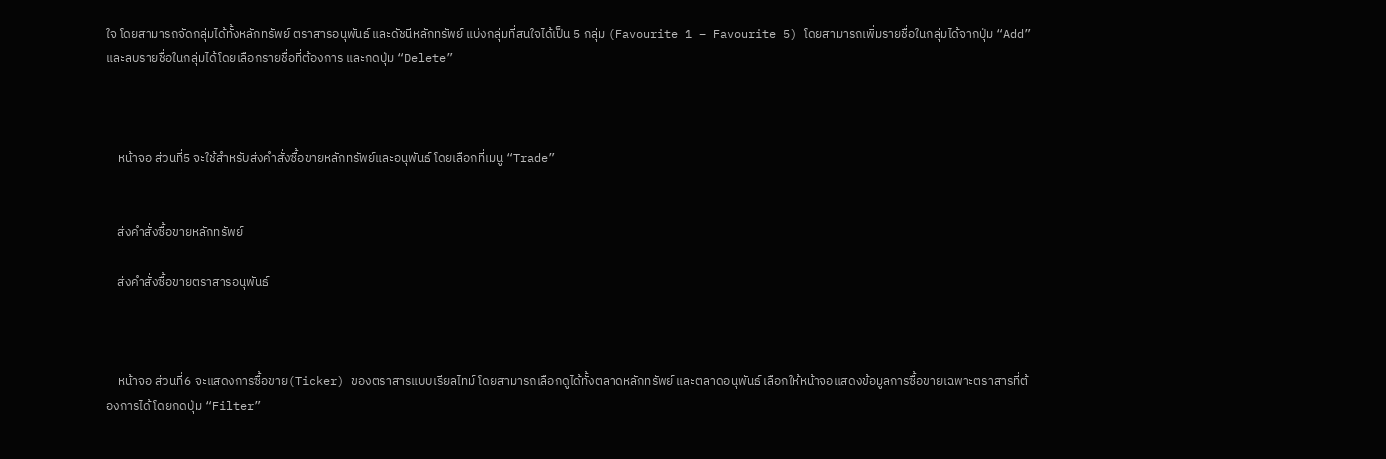ใจ โดยสามารถจัดกลุ่มได้ทั้งหลักทรัพย์ ตราสารอนุพันธ์ และดัชนีหลักทรัพย์ แบ่งกลุ่มที่สนใจได้เป็น 5 กลุ่ม (Favourite 1 – Favourite 5) โดยสามารถเพิ่มรายชื่อในกลุ่มได้จากปุ่ม “Add” และลบรายชื่อในกลุ่มได้โดยเลือกรายชื่อที่ต้องการ และกดปุ่ม “Delete”



    หน้าจอ ส่วนที่5 จะใช้สำหรับส่งคำสั่งซื้อขายหลักทรัพย์และอนุพันธ์ โดยเลือกที่เมนู “Trade”


    ส่งคำสั่งซื้อขายหลักทรัพย์

    ส่งคำสั่งซื้อขายตราสารอนุพันธ์



    หน้าจอ ส่วนที่6 จะแสดงการซื้อขาย(Ticker) ของตราสารแบบเรียลไทม์ โดยสามารถเลือกดูได้ทั้งตลาดหลักทรัพย์ และตลาดอนุพันธ์ เลือกให้หน้าจอแสดงข้อมูลการซื้อขายเฉพาะตราสารที่ต้องการได้ โดยกดปุ่ม “Filter”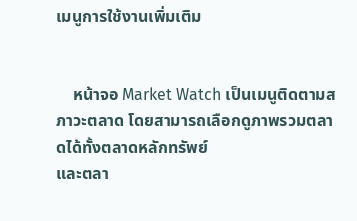เมนูการใช้งานเพิ่มเติม


    หน้าจอ Market Watch เป็นเมนูติดตามสภาวะตลาด โดยสามารถเลือกดูภาพรวมตลาดได้ทั้งตลาดหลักทรัพย์
และตลา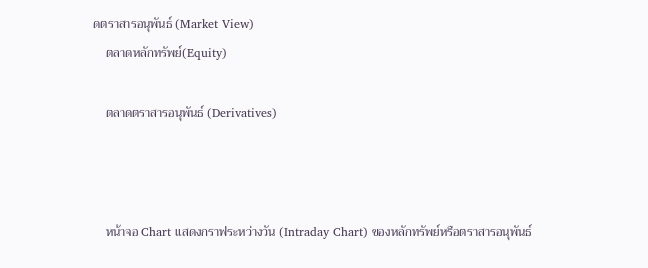ดตราสารอนุพันธ์ (Market View)
    ตลาดหลักทรัพย์(Equity)

    ตลาดตราสารอนุพันธ์ (Derivatives)



    หน้าจอ Chart แสดงกราฟระหว่างวัน (Intraday Chart) ของหลักทรัพย์หรือตราสารอนุพันธ์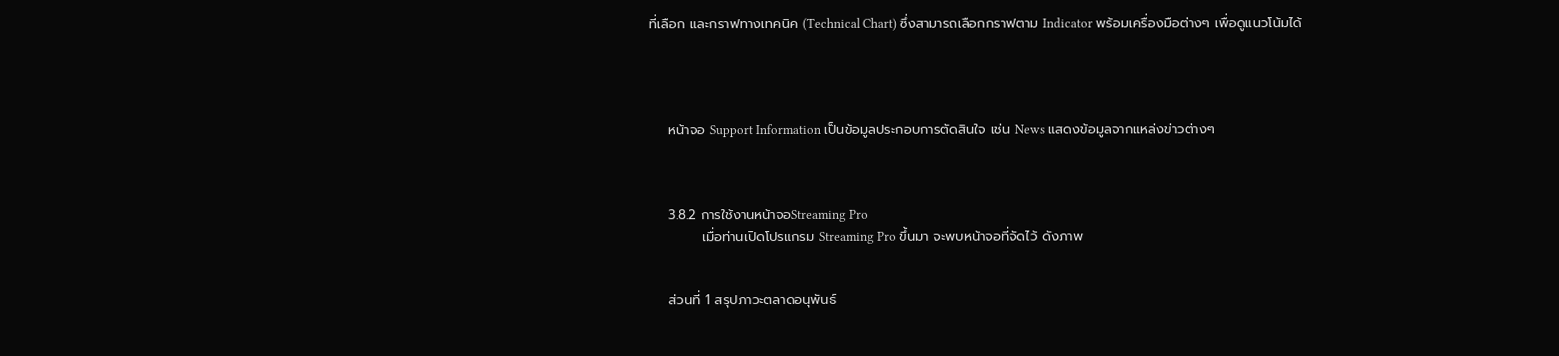ที่เลือก และกราฟทางเทคนิค (Technical Chart) ซึ่งสามารถเลือกกราฟตาม Indicator พร้อมเครื่องมือต่างๆ เพื่อดูแนวโน้มได้




    หน้าจอ Support Information เป็นข้อมูลประกอบการตัดสินใจ เช่น News แสดงข้อมูลจากแหล่งข่าวต่างๆ



    3.8.2 การใช้งานหน้าจอStreaming Pro
           เมื่อท่านเปิดโปรแกรม Streaming Pro ขึ้นมา จะพบหน้าจอที่จัดไว้ ดังภาพ


    ส่วนที่ 1 สรุปภาวะตลาดอนุพันธ์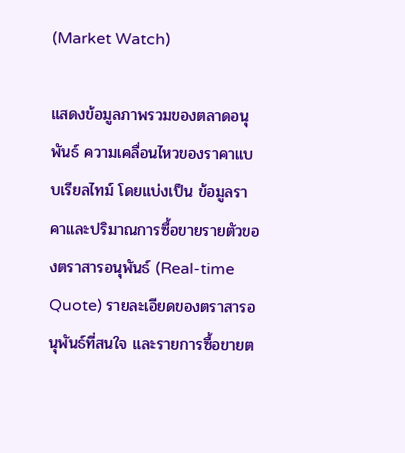(Market Watch)

แสดงข้อมูลภาพรวมของตลาดอนุพันธ์ ความเคลื่อนไหวของราคาแบบเรียลไทม์ โดยแบ่งเป็น ข้อมูลราคาและปริมาณการซื้อขายรายตัวของตราสารอนุพันธ์ (Real-time Quote) รายละเอียดของตราสารอนุพันธ์ที่สนใจ และรายการซื้อขายต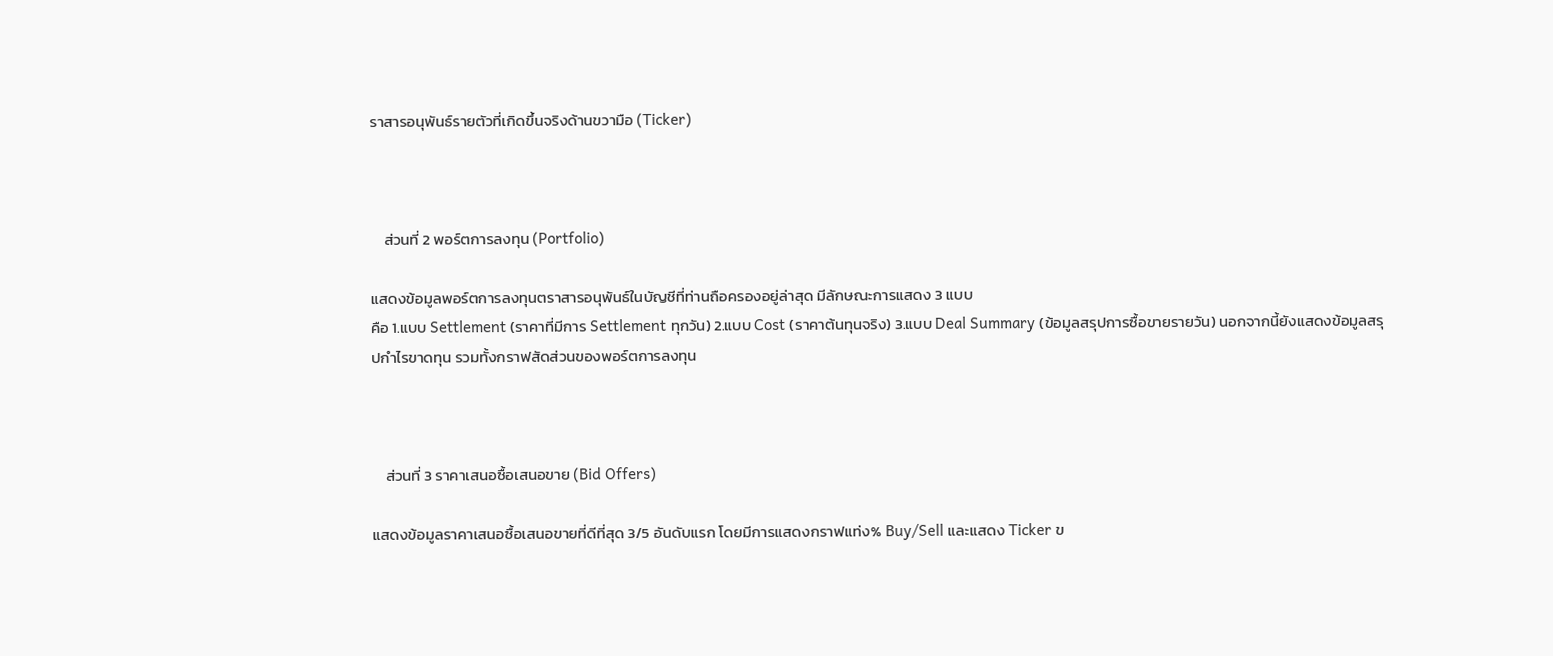ราสารอนุพันธ์รายตัวที่เกิดขึ้นจริงด้านขวามือ (Ticker)



    ส่วนที่ 2 พอร์ตการลงทุน (Portfolio)

แสดงข้อมูลพอร์ตการลงทุนตราสารอนุพันธ์ในบัญชีที่ท่านถือครองอยู่ล่าสุด มีลักษณะการแสดง 3 แบบ
คือ 1.แบบ Settlement (ราคาที่มีการ Settlement ทุกวัน) 2.แบบ Cost (ราคาต้นทุนจริง) 3.แบบ Deal Summary (ข้อมูลสรุปการซื้อขายรายวัน) นอกจากนี้ยังแสดงข้อมูลสรุปกำไรขาดทุน รวมทั้งกราฟสัดส่วนของพอร์ตการลงทุน



    ส่วนที่ 3 ราคาเสนอซื้อเสนอขาย (Bid Offers)

แสดงข้อมูลราคาเสนอซื้อเสนอขายที่ดีที่สุด 3/5 อันดับแรก โดยมีการแสดงกราฟแท่ง% Buy/Sell และแสดง Ticker ข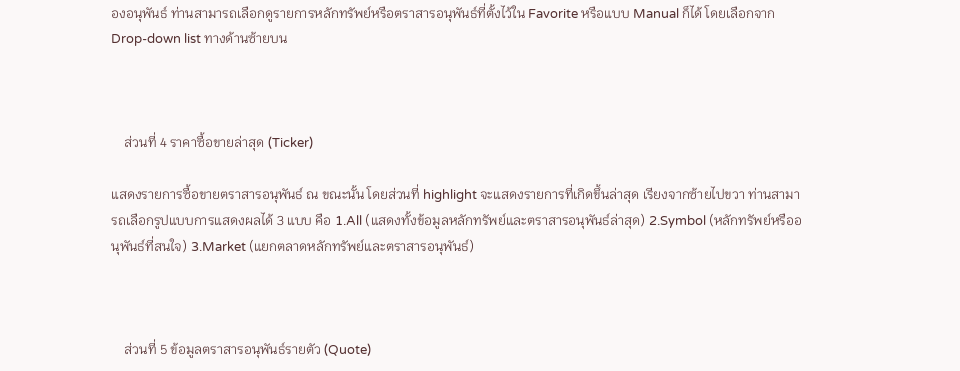องอนุพันธ์ ท่านสามารถเลือกดูรายการหลักทรัพย์หรือตราสารอนุพันธ์ที่ตั้งไว้ใน Favorite หรือแบบ Manual ก็ได้ โดยเลือกจาก Drop-down list ทางด้านซ้ายบน



    ส่วนที่ 4 ราคาซื้อขายล่าสุด (Ticker)

แสดงรายการซื้อขายตราสารอนุพันธ์ ณ ขณะนั้น โดยส่วนที่ highlight จะแสดงรายการที่เกิดขึ้นล่าสุด เรียงจากซ้ายไปขวา ท่านสามารถเลือกรูปแบบการแสดงผลได้ 3 แบบ คือ 1.All (แสดงทั้งข้อมูลหลักทรัพย์และตราสารอนุพันธ์ล่าสุด) 2.Symbol (หลักทรัพย์หรืออนุพันธ์ที่สนใจ) 3.Market (แยกตลาดหลักทรัพย์และตราสารอนุพันธ์)



    ส่วนที่ 5 ข้อมูลตราสารอนุพันธ์รายตัว (Quote)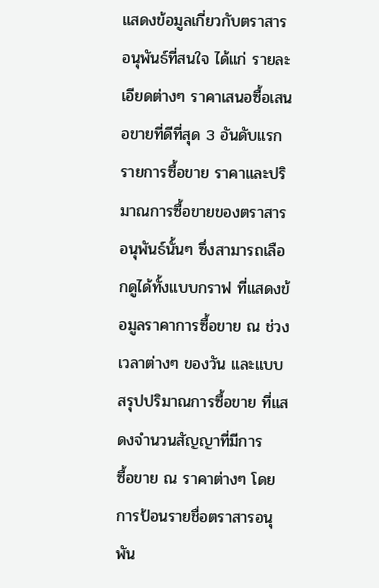แสดงข้อมูลเกี่ยวกับตราสารอนุพันธ์ที่สนใจ ได้แก่ รายละเอียดต่างๆ ราคาเสนอซื้อเสนอขายที่ดีที่สุด 3 อันดับแรก รายการซื้อขาย ราคาและปริมาณการซื้อขายของตราสารอนุพันธ์นั้นๆ ซึ่งสามารถเลือกดูได้ทั้งแบบกราฟ ที่แสดงข้อมูลราคาการซื้อขาย ณ ช่วงเวลาต่างๆ ของวัน และแบบสรุปปริมาณการซื้อขาย ที่แสดงจำนวนสัญญาที่มีการ
ซื้อขาย ณ ราคาต่างๆ โดยการป้อนรายชื่อตราสารอนุพัน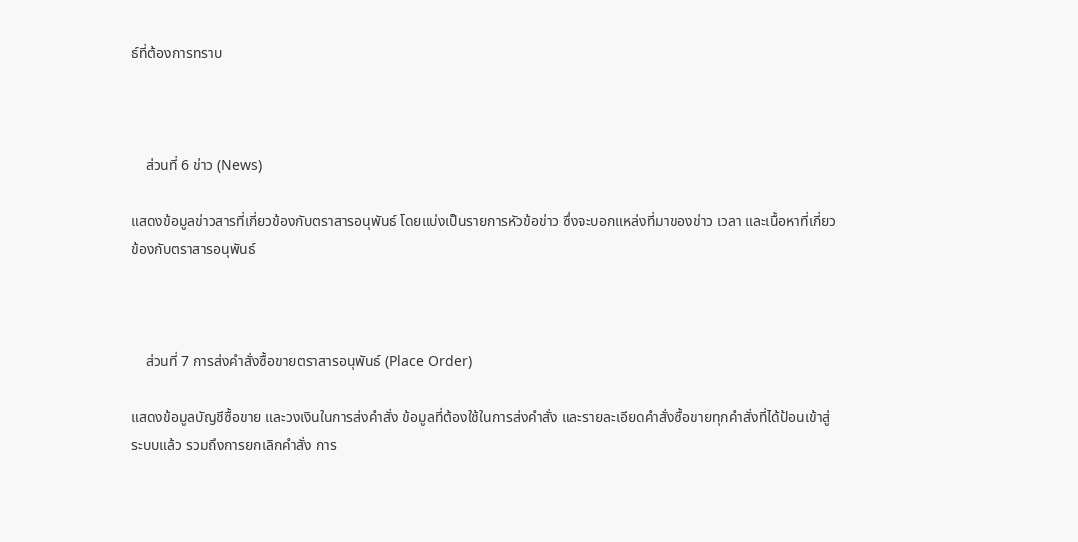ธ์ที่ต้องการทราบ



    ส่วนที่ 6 ข่าว (News)

แสดงข้อมูลข่าวสารที่เกี่ยวข้องกับตราสารอนุพันธ์ โดยแบ่งเป็นรายการหัวข้อข่าว ซึ่งจะบอกแหล่งที่มาของข่าว เวลา และเนื้อหาที่เกี่ยวข้องกับตราสารอนุพันธ์



    ส่วนที่ 7 การส่งคำสั่งซื้อขายตราสารอนุพันธ์ (Place Order)

แสดงข้อมูลบัญชีซื้อขาย และวงเงินในการส่งคำสั่ง ข้อมูลที่ต้องใช้ในการส่งคำสั่ง และรายละเอียดคำสั่งซื้อขายทุกคำสั่งที่ได้ป้อนเข้าสู่ระบบแล้ว รวมถึงการยกเลิกคำสั่ง การ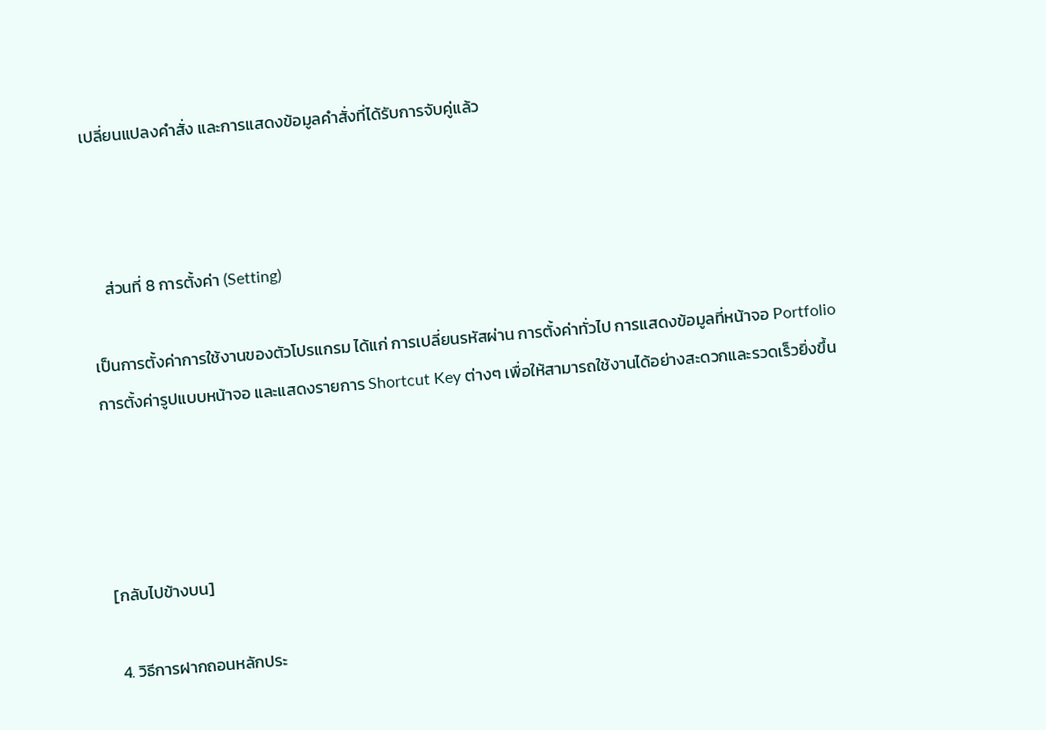เปลี่ยนแปลงคำสั่ง และการแสดงข้อมูลคำสั่งที่ได้รับการจับคู่แล้ว



    ส่วนที่ 8 การตั้งค่า (Setting)

เป็นการตั้งค่าการใช้งานของตัวโปรแกรม ได้แก่ การเปลี่ยนรหัสผ่าน การตั้งค่าทั่วไป การแสดงข้อมูลที่หน้าจอ Portfolio การตั้งค่ารูปแบบหน้าจอ และแสดงรายการ Shortcut Key ต่างๆ เพื่อให้สามารถใช้งานได้อย่างสะดวกและรวดเร็วยิ่งขึ้น




[กลับไปข้างบน]

 4. วิธีการฝากถอนหลักประ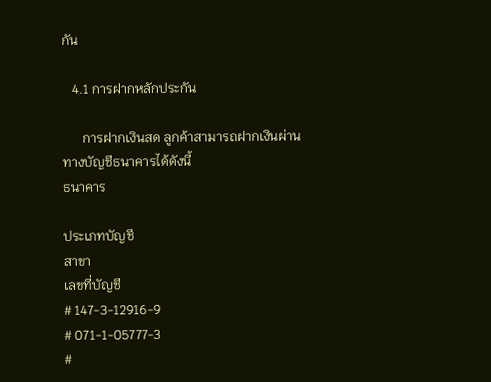กัน

   4.1 การฝากหลักประกัน

      การฝากเงินสด ลูกค้าสามารถฝากเงินผ่านทางบัญชีธนาคารได้ดังนี้
ธนาคาร

ประเภทบัญชี
สาขา
เลขที่บัญชี
# 147-3-12916-9
# 071-1-05777-3
#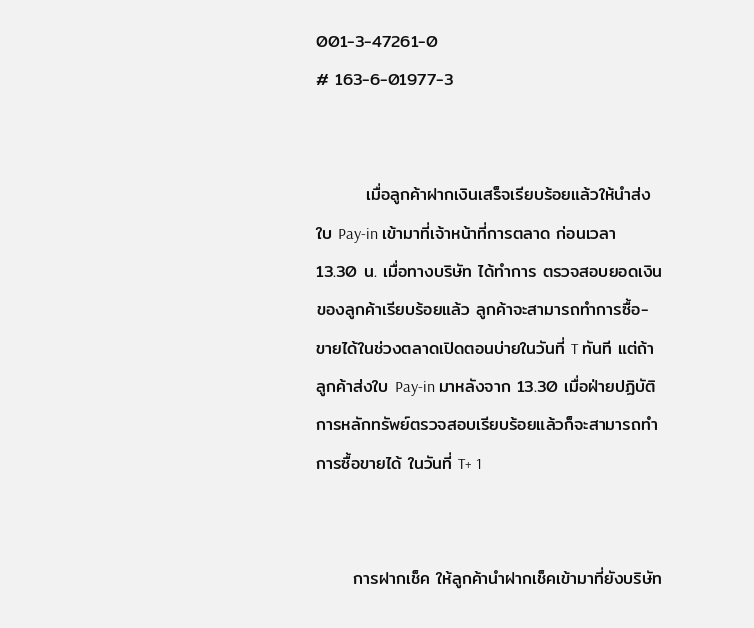001-3-47261-0
# 163-6-01977-3


        เมื่อลูกค้าฝากเงินเสร็จเรียบร้อยแล้วให้นำส่งใบ Pay-in เข้ามาที่เจ้าหน้าที่การตลาด ก่อนเวลา 13.30 น. เมื่อทางบริษัท ได้ทำการ ตรวจสอบยอดเงินของลูกค้าเรียบร้อยแล้ว ลูกค้าจะสามารถทำการซื้อ-ขายได้ในช่วงตลาดเปิดตอนบ่ายในวันที่ T ทันที แต่ถ้าลูกค้าส่งใบ Pay-in มาหลังจาก 13.30 เมื่อฝ่ายปฏิบัติการหลักทรัพย์ตรวจสอบเรียบร้อยแล้วก็จะสามารถทำการซื้อขายได้ ในวันที่ T+ 1


      การฝากเช็ค ให้ลูกค้านำฝากเช็คเข้ามาที่ยังบริษัท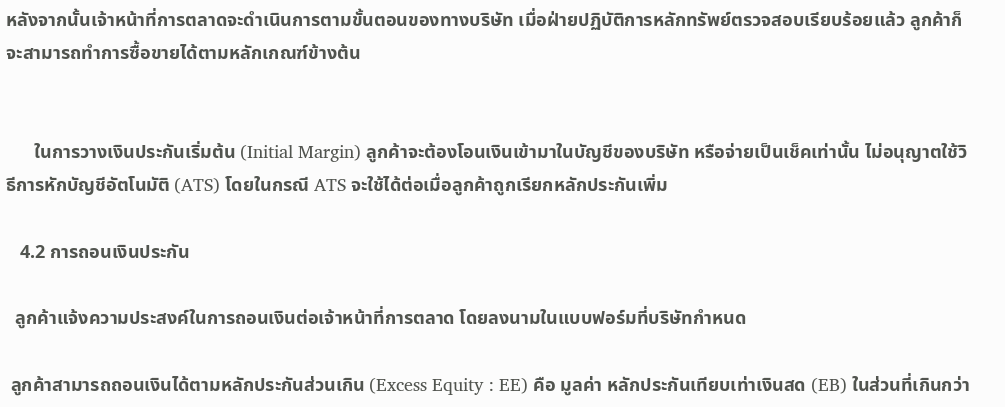หลังจากนั้นเจ้าหน้าที่การตลาดจะดำเนินการตามขั้นตอนของทางบริษัท เมื่อฝ่ายปฏิบัติการหลักทรัพย์ตรวจสอบเรียบร้อยแล้ว ลูกค้าก็จะสามารถทำการซื้อขายได้ตามหลักเกณฑ์ข้างต้น


      ในการวางเงินประกันเริ่มต้น (Initial Margin) ลูกค้าจะต้องโอนเงินเข้ามาในบัญชีของบริษัท หรือจ่ายเป็นเช็คเท่านั้น ไม่อนุญาตใช้วิธีการหักบัญชีอัตโนมัติ (ATS) โดยในกรณี ATS จะใช้ได้ต่อเมื่อลูกค้าถูกเรียกหลักประกันเพิ่ม

   4.2 การถอนเงินประกัน

  ลูกค้าแจ้งความประสงค์ในการถอนเงินต่อเจ้าหน้าที่การตลาด โดยลงนามในแบบฟอร์มที่บริษัทกำหนด

 ลูกค้าสามารถถอนเงินได้ตามหลักประกันส่วนเกิน (Excess Equity : EE) คือ มูลค่า หลักประกันเทียบเท่าเงินสด (EB) ในส่วนที่เกินกว่า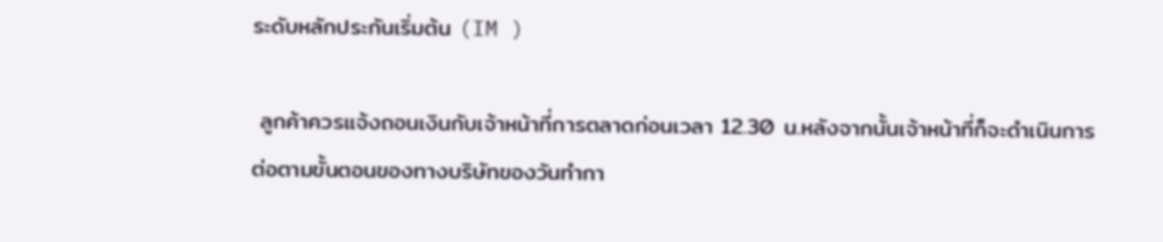ระดับหลักประกันเริ่มต้น (IM )

 ลูกค้าควรแจ้งถอนเงินกับเจ้าหน้าที่การตลาดก่อนเวลา 12.30 น.หลังจากนั้นเจ้าหน้าที่ก็จะดำเนินการต่อตามขั้นตอนของทางบริษัทของวันทำกา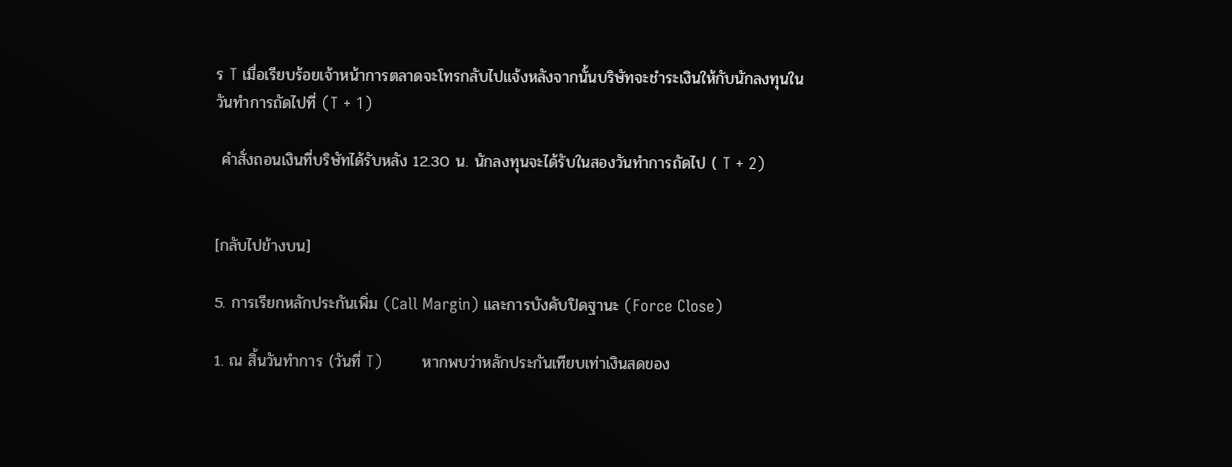ร T เมื่อเรียบร้อยเจ้าหน้าการตลาดจะโทรกลับไปแจ้งหลังจากนั้นบริษัทจะชำระเงินให้กับนักลงทุนในวันทำการถัดไปที่ (T + 1)

 คำสั่งถอนเงินที่บริษัทได้รับหลัง 12.30 น. นักลงทุนจะได้รับในสองวันทำการถัดไป ( T + 2)


[กลับไปข้างบน]

5. การเรียกหลักประกันเพิ่ม (Call Margin) และการบังคับปิดฐานะ (Force Close)

1. ณ สิ้นวันทำการ (วันที่ T)        หากพบว่าหลักประกันเทียบเท่าเงินสดของ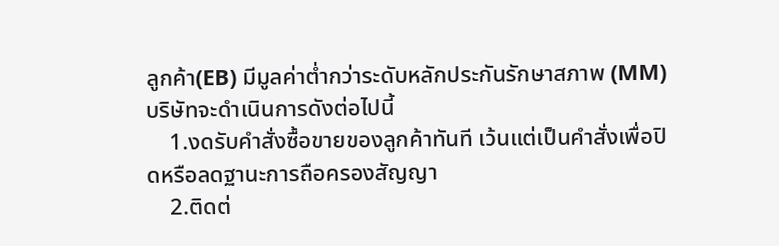ลูกค้า(EB) มีมูลค่าต่ำกว่าระดับหลักประกันรักษาสภาพ (MM) บริษัทจะดำเนินการดังต่อไปนี้
    1.งดรับคำสั่งซื้อขายของลูกค้าทันที เว้นแต่เป็นคำสั่งเพื่อปิดหรือลดฐานะการถือครองสัญญา
    2.ติดต่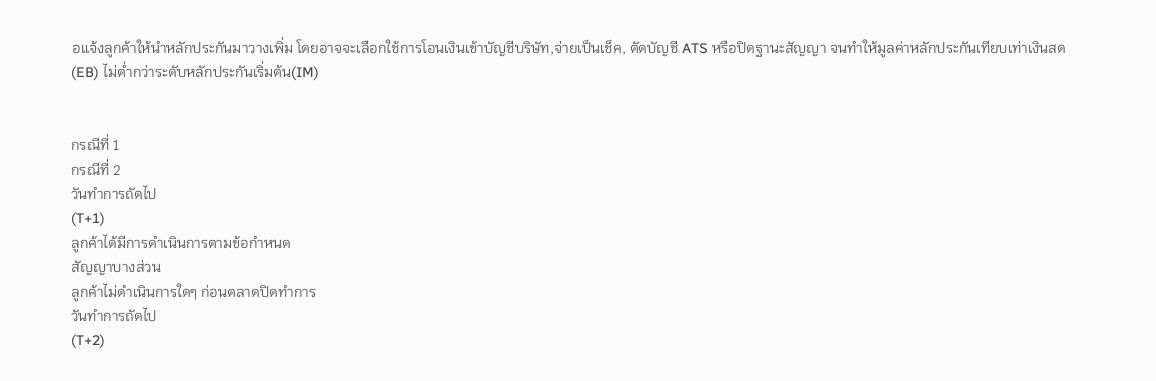อแจ้งลูกค้าให้นำหลักประกันมาวางเพิ่ม โดยอาจจะเลือกใช้การโอนเงินเข้าบัญชีบริษัท,จ่ายเป็นเช็ค, ตัดบัญชี ATS หรือปิดฐานะสัญญา จนทำให้มูลค่าหลักประกันเทียบเท่าเงินสด(EB) ไม่ต่ำกว่าระดับหลักประกันเริ่มต้น(IM)


กรณีที่ 1
กรณีที่ 2
วันทำการถัดไป
(T+1)
ลูกค้าได้มีการดำเนินการตามข้อกำหนด
สัญญาบางส่วน
ลูกค้าไม่ดำเนินการใดๆ ก่อนตลาดปิดทำการ
วันทำการถัดไป
(T+2)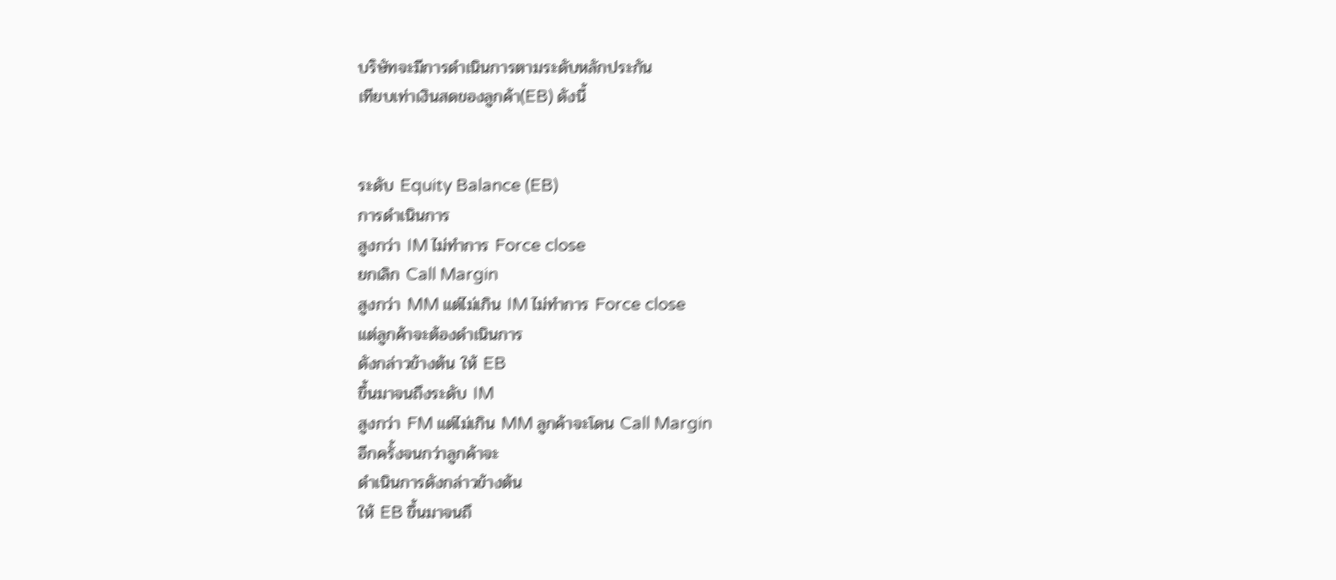บริษัทจะมีการดำเนินการตามระดับหลักประกัน
เทียบเท่าเงินสดของลูกค้า(EB) ดังนี้


ระดับ Equity Balance (EB)
การดำเนินการ
สูงกว่า IM ไม่ทำการ Force close
ยกเลิก Call Margin
สูงกว่า MM แต่ไม่เกิน IM ไม่ทำการ Force close
แต่ลูกค้าจะต้องดำเนินการ
ดังกล่าวข้างต้น ให้ EB
ขึ้นมาจนถึงระดับ IM
สูงกว่า FM แต่ไม่เกิน MM ลูกค้าจะโดน Call Margin
อีกครั้งจนกว่าลูกค้าจะ
ดำเนินการดังกล่าวข้างต้น
ให้ EB ขึ้นมาจนถึ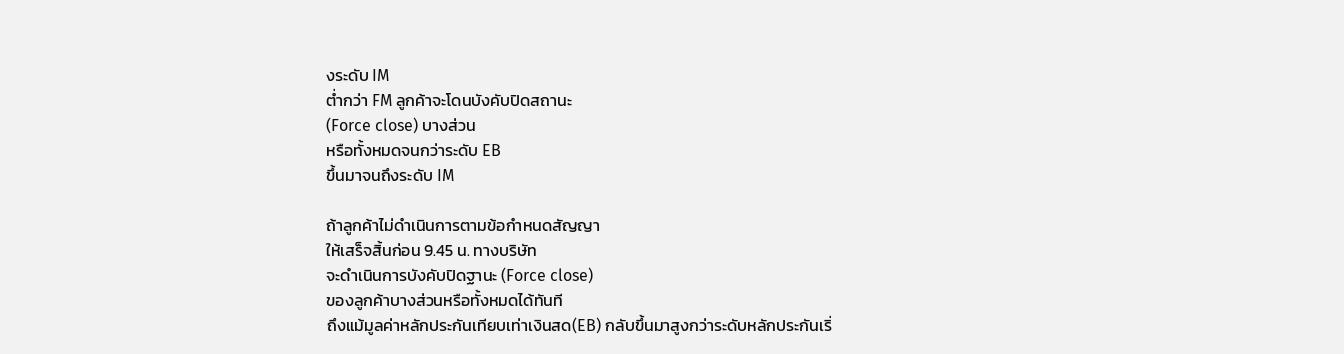งระดับ IM
ต่ำกว่า FM ลูกค้าจะโดนบังคับปิดสถานะ
(Force close) บางส่วน
หรือทั้งหมดจนกว่าระดับ EB
ขึ้นมาจนถึงระดับ IM

ถ้าลูกค้าไม่ดำเนินการตามข้อกำหนดสัญญา
ให้เสร็จสิ้นก่อน 9.45 น. ทางบริษัท
จะดำเนินการบังคับปิดฐานะ (Force close)
ของลูกค้าบางส่วนหรือทั้งหมดได้ทันที
ถึงแม้มูลค่าหลักประกันเทียบเท่าเงินสด(EB) กลับขึ้นมาสูงกว่าระดับหลักประกันเริ่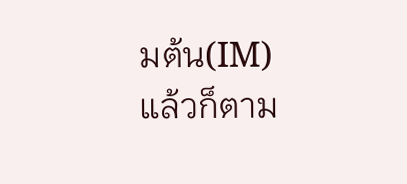มต้น(IM)
แล้วก็ตาม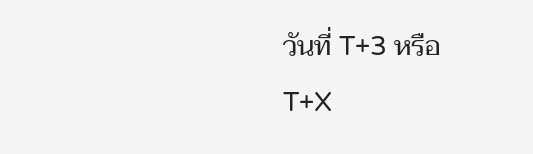วันที่ T+3 หรือ
T+X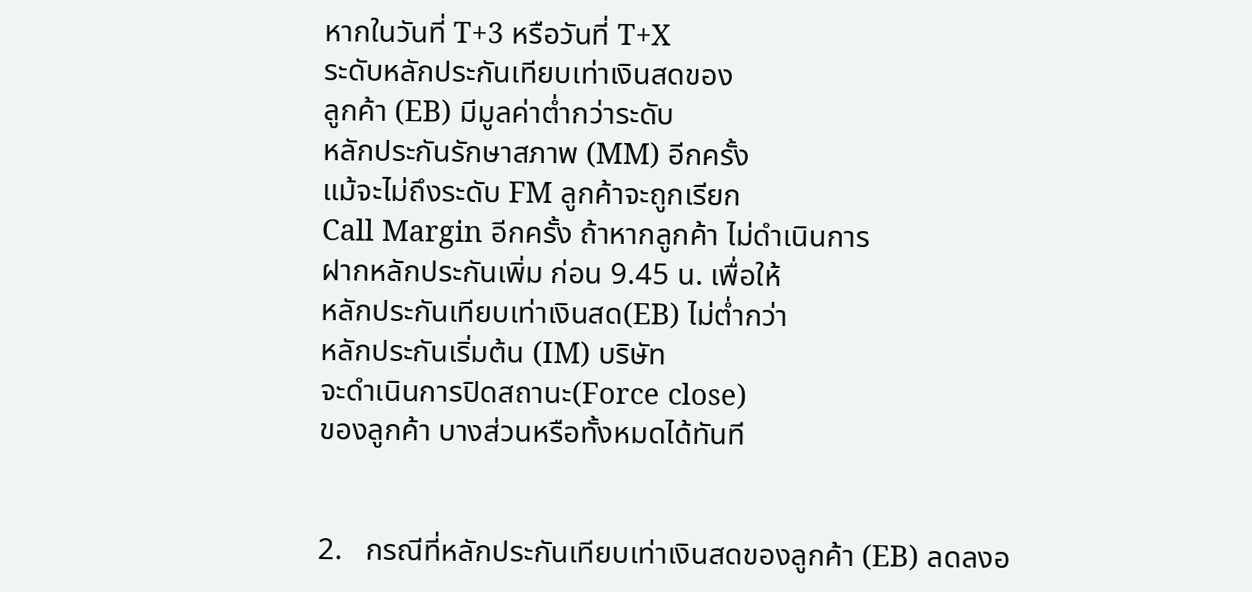หากในวันที่ T+3 หรือวันที่ T+X
ระดับหลักประกันเทียบเท่าเงินสดของ
ลูกค้า (EB) มีมูลค่าต่ำกว่าระดับ
หลักประกันรักษาสภาพ (MM) อีกครั้ง
แม้จะไม่ถึงระดับ FM ลูกค้าจะถูกเรียก
Call Margin อีกครั้ง ถ้าหากลูกค้า ไม่ดำเนินการ
ฝากหลักประกันเพิ่ม ก่อน 9.45 น. เพื่อให้
หลักประกันเทียบเท่าเงินสด(EB) ไม่ต่ำกว่า
หลักประกันเริ่มต้น (IM) บริษัท
จะดำเนินการปิดสถานะ(Force close)
ของลูกค้า บางส่วนหรือทั้งหมดได้ทันที


2.   กรณีที่หลักประกันเทียบเท่าเงินสดของลูกค้า (EB) ลดลงอ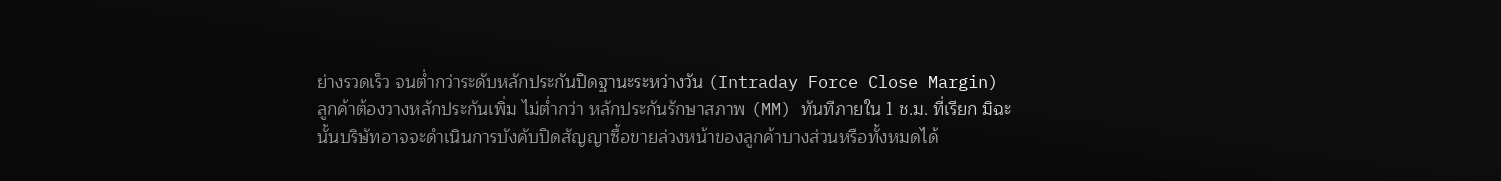ย่างรวดเร็ว จนต่ำกว่าระดับหลักประกันปิดฐานะระหว่างวัน (Intraday Force Close Margin) ลูกค้าต้องวางหลักประกันเพิ่ม ไม่ต่ำกว่า หลักประกันรักษาสภาพ (MM) ทันทีภายใน 1 ช.ม. ที่เรียก มิฉะนั้นบริษัทอาจจะดำเนินการบังคับปิดสัญญาซื้อขายล่วงหน้าของลูกค้าบางส่วนหรือทั้งหมดได้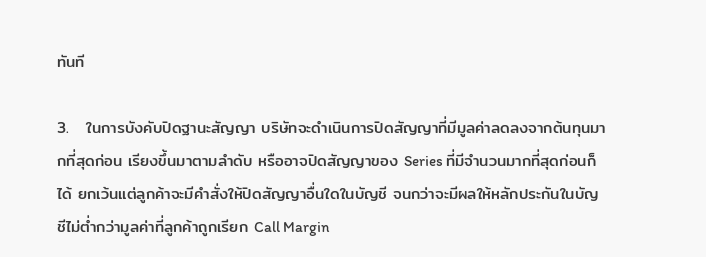ทันที

3.   ในการบังคับปิดฐานะสัญญา บริษัทจะดำเนินการปิดสัญญาที่มีมูลค่าลดลงจากต้นทุนมากที่สุดก่อน เรียงขึ้นมาตามลำดับ หรืออาจปิดสัญญาของ Series ที่มีจำนวนมากที่สุดก่อนก็ได้ ยกเว้นแต่ลูกค้าจะมีคำสั่งให้ปิดสัญญาอื่นใดในบัญชี จนกว่าจะมีผลให้หลักประกันในบัญชีไม่ต่ำกว่ามูลค่าที่ลูกค้าถูกเรียก Call Margin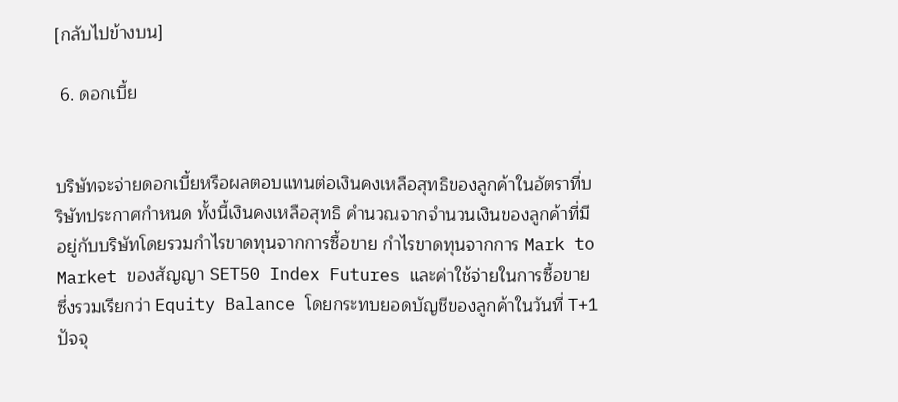[กลับไปข้างบน]

 6. ดอกเบี้ย


บริษัทจะจ่ายดอกเบี้ยหรือผลตอบแทนต่อเงินคงเหลือสุทธิของลูกค้าในอัตราที่บริษัทประกาศกำหนด ทั้งนี้เงินคงเหลือสุทธิ คำนวณจากจำนวนเงินของลูกค้าที่มีอยู่กับบริษัทโดยรวมกำไรขาดทุนจากการซื้อขาย กำไรขาดทุนจากการ Mark to Market ของสัญญา SET50 Index Futures และค่าใช้จ่ายในการซื้อขาย ซึ่งรวมเรียกว่า Equity Balance โดยกระทบยอดบัญชีของลูกค้าในวันที่ T+1 ปัจจุ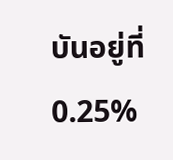บันอยู่ที่ 0.25%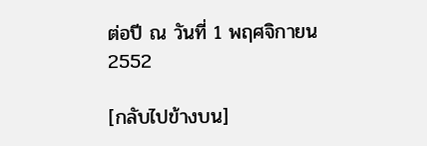ต่อปี ณ วันที่ 1 พฤศจิกายน 2552

[กลับไปข้างบน]